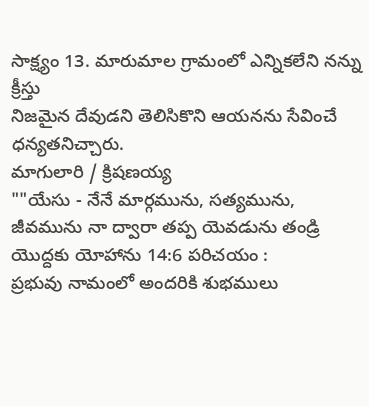సాక్ష్యం 13. మారుమాల గ్రామంలో ఎన్నికలేని నన్ను క్రీస్తు
నిజమైన దేవుడని తెలిసికొని ఆయనను సేవించే
ధన్యతనిచ్చారు.
మాగులారి / క్రిషణయ్య
""యేసు - నేనే మార్గమును, సత్యమును, జీవమును నా ద్వారా తప్ప యెవడును తండ్రి యొద్దకు యోహాను 14:6 పరిచయం :
ప్రభువు నామంలో అందరికి శుభములు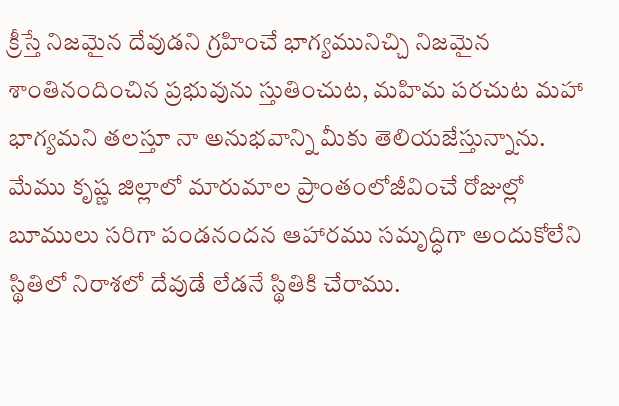క్రీస్తే నిజమైన దేవుడని గ్రహించే భాగ్యమునిచ్చి నిజమైన శాంతినందించిన ప్రభువును స్తుతించుట, మహిమ పరచుట మహా భాగ్యమని తలస్తూ నా అనుభవాన్ని మీకు తెలియజేస్తున్నాను. మేము కృష్ణ జిల్లాలో మారుమాల ప్రాంతంలోజీవించే రోజుల్లో బూములు సరిగా పండనందన ఆహారము సమృద్ధిగా అందుకోలేని స్థితిలో నిరాశలో దేవుడే లేడనే స్థితికి చేరాము.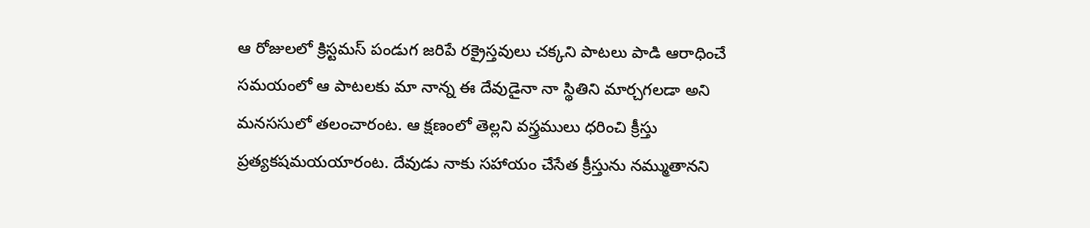ఆ రోజులలో క్రిస్టమస్ పండుగ జరిపే రక్రైస్తవులు చక్కని పాటలు పాడి ఆరాధించే సమయంలో ఆ పాటలకు మా నాన్న ఈ దేవుడైనా నా స్థితిని మార్చగలడా అని మనససులో తలంచారంట. ఆ క్షణంలో తెల్లని వస్త్రములు ధరించి క్రీస్తు ప్రత్యకషమయయారంట. దేవుడు నాకు సహాయం చేసేత క్రీస్తును నమ్ముతానని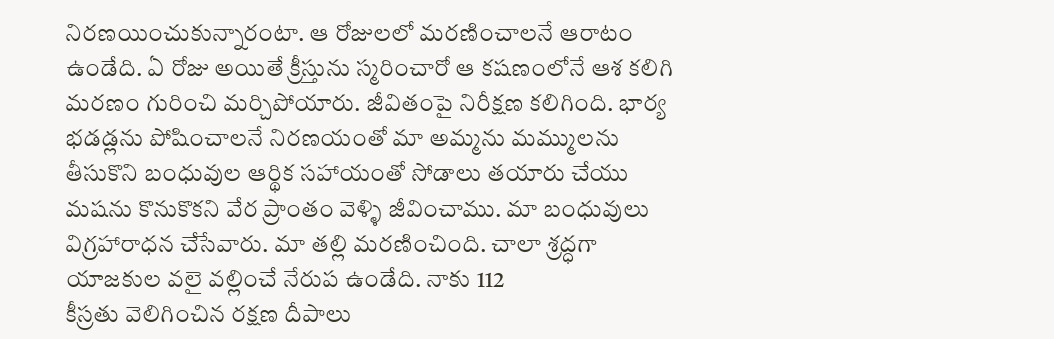నిరణయించుకున్నారంటా. ఆ రోజులలో మరణించాలనే ఆరాటం ఉండేది. ఏ రోజు అయితే క్రీస్తును స్మరించారో ఆ కషణంలోనే ఆశ కలిగి మరణం గురించి మర్చిపోయారు. జీవితంపై నిరీక్షణ కలిగింది. భార్య భడడ్లను పోషించాలనే నిరణయంతో మా అమ్మను మమ్ములను తీసుకొని బంధువుల ఆర్థిక సహాయంతో సోడాలు తయారు చేయు మషను కొనుకొకని వేర ప్రాంతం వెళ్ళి జీవించాము. మా బంధువులు విగ్రహారాధన చేసేవారు. మా తల్లి మరణించింది. చాలా శ్రద్ధగా యాజకుల వలై వల్లించే నేరుప ఉండేది. నాకు 112
కీస్రతు వెలిగించిన రక్షణ దీపాలు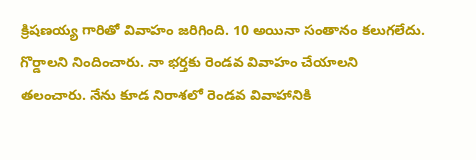క్రిషణయ్య గారితో వివాహం జరిగింది. 10 అయినా సంతానం కలుగలేదు. గొర్డాలని నిందించారు. నా భర్తకు రెండవ వివాహం చేయాలని తలంచారు. నేను కూడ నిరాశలో రెండవ వివాహానికి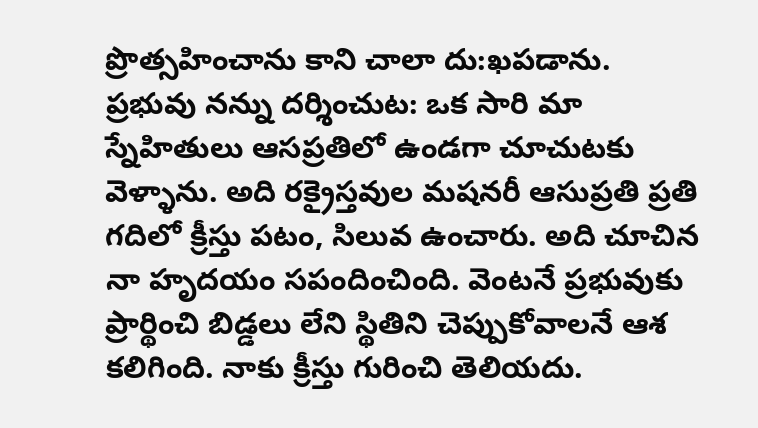ప్రొత్సహించాను కాని చాలా దు:ఖపడాను. ప్రభువు నన్ను దర్శించుట: ఒక సారి మా స్నేహితులు ఆసప్రతిలో ఉండగా చూచుటకు వెళ్ళాను. అది రక్రైస్తవుల మషనరీ ఆసుప్రతి ప్రతి గదిలో క్రీస్తు పటం, సిలువ ఉంచారు. అది చూచిన నా హృదయం సపందించింది. వెంటనే ప్రభువుకు ప్రార్థించి బిడ్డలు లేని స్థితిని చెప్పుకోవాలనే ఆశ కలిగింది. నాకు క్రీస్తు గురించి తెలియదు.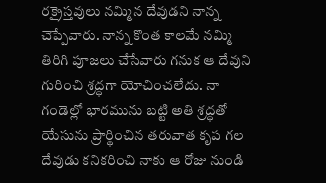రక్రైస్తవులు నమ్మిన దేవుడని నాన్న చెప్పేవారు. నాన్న కొంత కాలమే నమ్మి తిరిగి పూజలు చేసేవారు గనుక ఆ దేవుని గురించి శ్రద్ధగా యోచించలేదు. నా గండెల్లో భారమును బట్టి అతి శ్రద్ధతో యేసును ప్రార్థించిన తరువాత కృప గల దేవుడు కనికరించి నాకు ఆ రోజు నుండి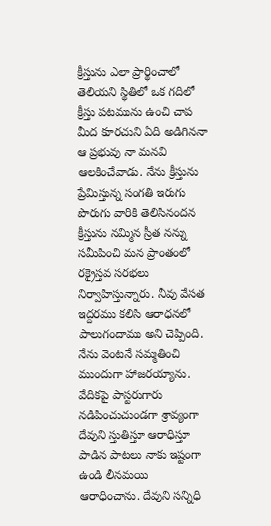క్రీస్తును ఎలా ప్రార్థించాలో తెలియని స్థితిలో ఒక గదిలో క్రీస్తు పటమును ఉంచి చాప మీద కూరచుని ఏది అడిగిననా ఆ ప్రభువు నా మనవి ఆలకించేవాడు. నేను క్రీస్తును ప్రేమిస్తున్న సంగతి ఇరుగు పొరుగు వారికి తెలిసినందన క్రీస్తును నమ్మిన స్రీత నన్ను సమీపించి మన ప్రాంతంలో రక్రైస్తవ సరభలు నిర్వాహిస్తున్నారు. నీవు వేసత ఇద్దరము కలిసి ఆరాధనలో పాలుగందాము అని చెప్పింది. నేను వెంటనే సమ్మతించి ముందుగా హాజరయ్యాను. వేదికపై పాస్టరుగారు నడిపించుచుండగా శ్రావ్యంగా దేవుని స్తుతిస్తూ ఆరాధిస్తూ పాడిన పాటలు నాకు ఇష్టంగా ఉండి లీనమయి ఆరాధించాను. దేవుని సన్నిధి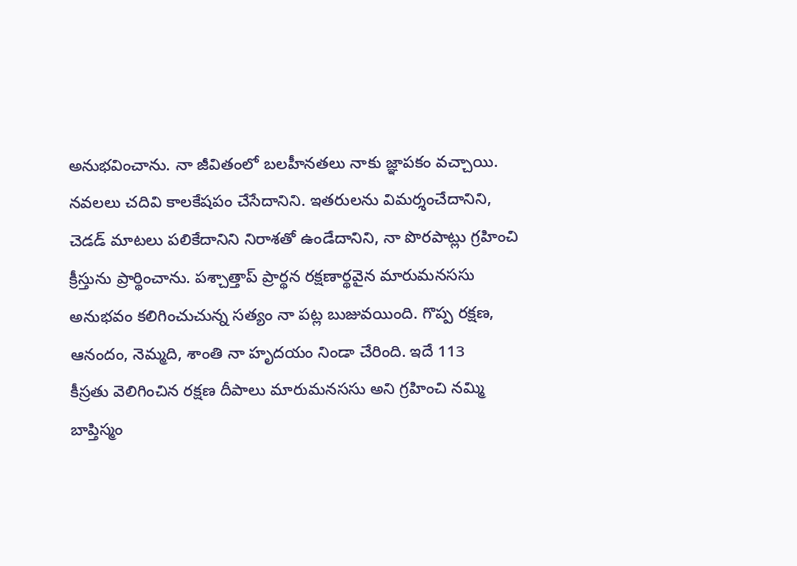అనుభవించాను. నా జీవితంలో బలహీనతలు నాకు జ్ఞాపకం వచ్చాయి. నవలలు చదివి కాలకేషపం చేసేదానిని. ఇతరులను విమర్శంచేదానిని, చెడడ్ మాటలు పలికేదానిని నిరాశతో ఉండేదానిని, నా పొరపాట్లు గ్రహించి క్రీస్తును ప్రార్థించాను. పశ్చాత్తాప్ ప్రార్థన రక్షణార్థవైన మారుమనససు అనుభవం కలిగించుచున్న సత్యం నా పట్ల బుజువయింది. గొప్ప రక్షణ, ఆనందం, నెమ్మది, శాంతి నా హృదయం నిండా చేరింది. ఇదే 113
కీస్రతు వెలిగించిన రక్షణ దీపాలు మారుమనససు అని గ్రహించి నమ్మి బాప్తిస్మం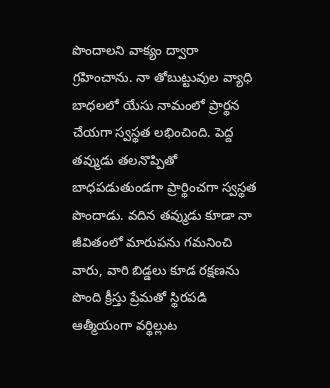పొందాలని వాక్యం ద్వారా గ్రహించాను. నా తోబుట్టువుల వ్యాధి బాధలలో యేసు నామంలో ప్రార్థన చేయగా స్వస్థత లభించింది. పెద్ద తవ్ముడు తలనొప్పితో బాధపడుతుండగా ప్రార్థించగా స్వస్థత పొందాడు. వదిన తవ్ముడు కూడా నా జీవితంలో మారుపను గమనించి వారు, వారి బిడ్డలు కూడ రక్షణను పొంది క్రీస్తు ప్రేమతో స్థిరపడి ఆత్మీయంగా వర్థిల్లుట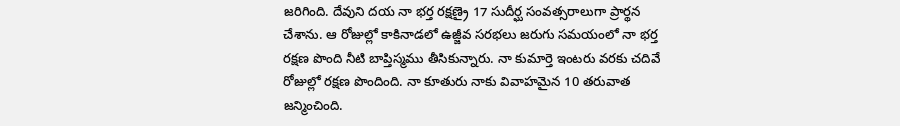జరిగింది. దేవుని దయ నా భర్త రక్షణ్రై 17 సుదీర్ఘ సంవత్సరాలుగా ప్రార్థన చేశాను. ఆ రోజుల్లో కాకినాడలో ఉజ్జీవ సరభలు జరుగు సమయంలో నా భర్త రక్షణ పొంది నీటి బాప్తిస్మము తీసికున్నారు. నా కుమార్తె ఇంటరు వరకు చదివే రోజుల్లో రక్షణ పొందింది. నా కూతురు నాకు వివాహమైన 10 తరువాత జన్మించింది.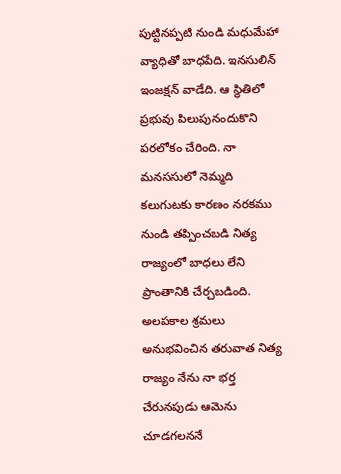పుట్టినప్పటి నుండి మధుమేహా వ్యాధితో బాధపేది. ఇనసులిన్ ఇంజక్షన్ వాడేది. ఆ స్థితిలో ప్రభువు పిలుపునందుకొని పరలోకం చేరింది. నా మనససులో నెమ్మది కలుగుటకు కారణం నరకము నుండి తప్పించబడి నిత్య రాజ్యంలో బాధలు లేని ప్రాంతానికి చేర్చబడింది. అలపకాల శ్రమలు అనుభవించిన తరువాత నిత్య రాజ్యం నేను నా భర్త చేరునపుడు ఆమెను చూడగలననే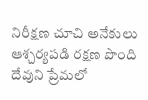నిరీక్షణ చూచి అనేకులు ఆశ్చర్యపడి రక్షణ పొంది దేవుని ప్రేమలో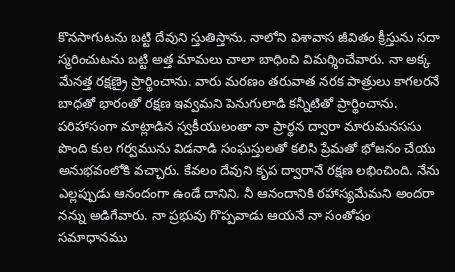కొనసాగుటను బట్టి దేవుని స్తుతిస్తాను. నాలోని విశావాస జీవితం క్రీస్తును సదా స్మరించుటను బట్టి అత్త మామలు చాలా బాధించి విమర్శించేవారు. నా అక్క మేనత్త రక్షణ్రై ప్రార్థించాను. వారు మరణం తరువాత నరక పాత్రులు కాగలరనే బాధతో భారంతో రక్షణ ఇవ్వమని పెనుగులాడి కన్నీటితో ప్రార్థించాను. పరిహాసంగా మాట్లాడిన స్వకీయులంతా నా ప్రార్థన ద్వారా మారుమనససు పొంది కుల గర్వమును విడనాడి సంఘస్తులతో కలిసి ప్రేమతో భోజనం చేయు అనుభవంలోకి వచ్చారు. కేవలం దేవుని కృప ద్వారానే రక్షణ లభించింది. నేను ఎల్లప్పుడు ఆనందంగా ఉండే దానిని. నీ ఆనందానికి రహాస్యమేమని అందరా నన్ను అడిగేవారు. నా ప్రభువు గొప్పవాడు ఆయనే నా సంతోషం సమాధానము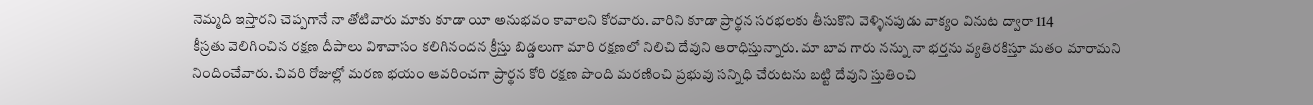నెమ్మది ఇస్తారని చెప్పగానే నా తోటివారు మాకు కూడా యీ అనుభవం కావాలని కోరవారు. వారిని కూడా ప్రార్థన సరభలకు తీసుకొని వెళ్ళినపుడు వాక్యం వినుట ద్వారా 114
కీస్రతు వెలిగించిన రక్షణ దీపాలు విశావాసం కలిగినందన క్రీస్తు బిడ్డలుగా మారి రక్షణలో నిలిచి దేవుని ఆరాధిస్తున్నారు. మా బావ గారు నన్ను నా భర్తను వ్యతిరకిస్తూ మతం మారామని నిందించేవారు. చివరి రోజుల్లో మరణ భయం ఆవరించగా ప్రార్థన కోరి రక్షణ పొంది మరణించి ప్రభువు సన్నిధి చేరుటను బట్టి దేవుని స్తుతించి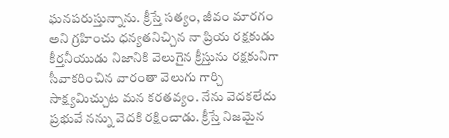ఘనపరుస్తున్నాను. క్రీస్తే సత్యం, జీవం మారగం అని గ్రహించు ధన్యతనిచ్చిన నా ప్రియ రక్షకుడు కీర్తనీయుడు నిజానికి వెలుగైన క్రీస్తును రక్షకునిగా సీవాకరించిన వారంతా వెలుగు గార్చి సాక్ష్యమిచ్చుట మన కరతవ్యం. నేను వెదకలేదు ప్రభువే నన్ను వెదకి రక్షించాడు. క్రీస్తే నిజమైన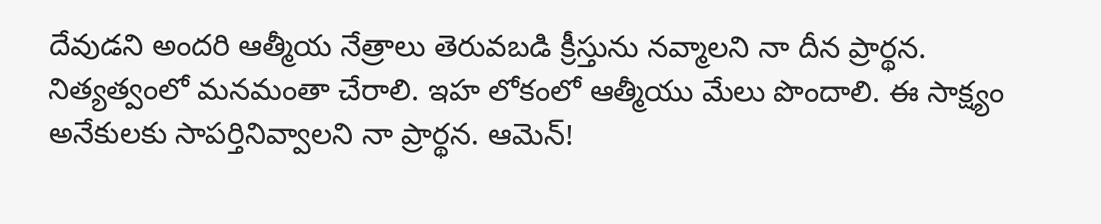దేవుడని అందరి ఆత్మీయ నేత్రాలు తెరువబడి క్రీస్తును నవ్మాలని నా దీన ప్రార్థన. నిత్యత్వంలో మనమంతా చేరాలి. ఇహ లోకంలో ఆత్మీయు మేలు పొందాలి. ఈ సాక్ష్యం అనేకులకు సాపర్తినివ్వాలని నా ప్రార్థన. ఆమెన్!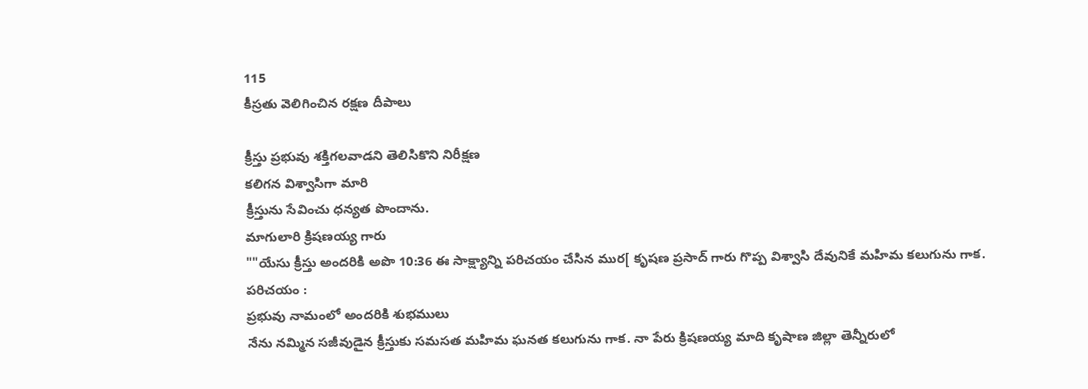115
కీస్రతు వెలిగించిన రక్షణ దీపాలు

క్రీస్తు ప్రభువు శక్తిగలవాడని తెలిసికొని నిరీక్షణ
కలిగన విశ్వాసిగా మారి
క్రీస్తును సేవించు ధన్యత పొందాను.
మాగులారి క్రిషణయ్య గారు
""యేసు క్రీస్తు అందరికి అపొ 10:36 ఈ సాక్ష్యాన్ని పరిచయం చేసిన ముర[ కృషణ ప్రసాద్ గారు గొప్ప విశ్వాసి దేవునికే మహిమ కలుగును గాక. పరిచయం :
ప్రభువు నామంలో అందరికి శుభములు
నేను నమ్మిన సజీవుడైన క్రీస్తుకు సమసత మహిమ ఘనత కలుగును గాక. నా పేరు క్రిషణయ్య మాది కృషాణ జిల్లా తెన్నీరులో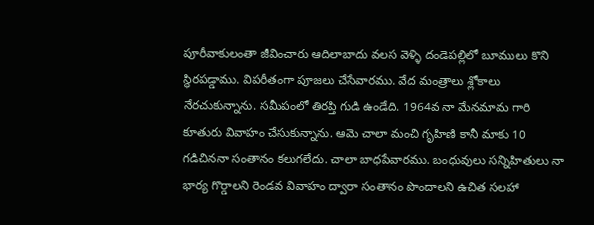పూరీవాకులంతా జీవించారు ఆదిలాబాదు వలస వెళ్ళి దండెపల్లిలో బూములు కొని స్థిరపడ్డాము. విపరీతంగా పూజలు చేసేవారము. వేద మంత్రాలు శ్లోకాలు నేరచుకున్నాను. సమీపంలో తిరప్తి గుడి ఉండేది. 1964వ నా మేనమామ గారి కూతురు వివాహం చేసుకున్నాను. ఆమె చాలా మంచి గృహిణి కానీ మాకు 10 గడిచిననా సంతానం కలుగలేదు. చాలా బాధపేవారము. బంధువులు సన్నిహితులు నా భార్య గొర్డాలని రెండవ వివాహం ద్వారా సంతానం పొందాలని ఉచిత సలహా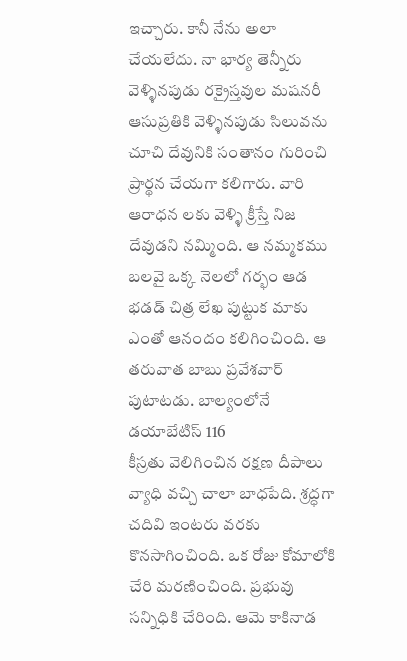ఇచ్చారు. కానీ నేను అలా చేయలేదు. నా భార్య తెన్నీరు వెళ్ళినపుడు రక్రైస్తవుల మషనరీ ఆసుప్రతికి వెళ్ళినపుడు సిలువను చూచి దేవునికి సంతానం గురించి ప్రార్థన చేయగా కలిగారు. వారి ఆరాధన లకు వెళ్ళి క్రీస్తే నిజ దేవుడని నమ్మింది. ఆ నమ్మకము బలవై ఒక్క నెలలో గర్భం ఆడ భడడ్ చిత్ర లేఖ పుట్టుక మాకు ఎంతో ఆనందం కలిగించింది. ఆ తరువాత బాబు ప్రవేశవార్ పుటాటడు. బాల్యంలోనే డయాబేటిస్ 116
కీస్రతు వెలిగించిన రక్షణ దీపాలు వ్యాధి వచ్చి చాలా బాధపేది. శ్రద్ధగా చదివి ఇంటరు వరకు కొనసాగించింది. ఒక రోజు కోమాలోకి చేరి మరణించింది. ప్రభువు సన్నిధికి చేరింది. ఆమె కాకినాడ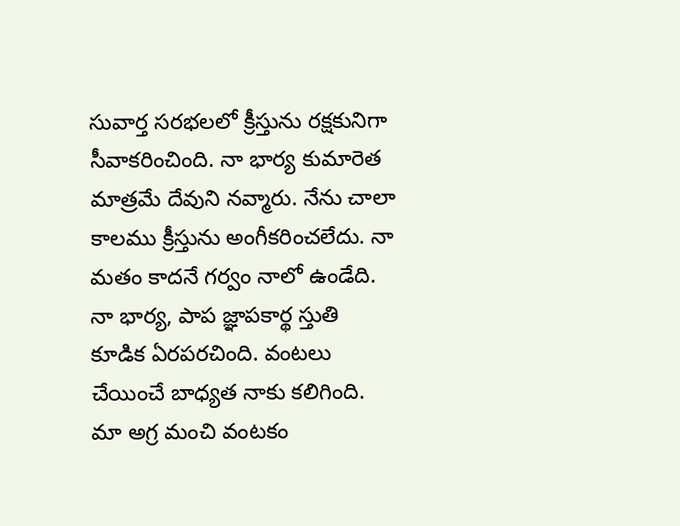సువార్త సరభలలో క్రీస్తును రక్షకునిగా సీవాకరించింది. నా భార్య కుమారెత మాత్రమే దేవుని నవ్మారు. నేను చాలా కాలము క్రీస్తును అంగీకరించలేదు. నా మతం కాదనే గర్వం నాలో ఉండేది. నా భార్య, పాప జ్ఞాపకార్థ స్తుతి కూడిక ఏరపరచింది. వంటలు చేయించే బాధ్యత నాకు కలిగింది. మా అగ్ర మంచి వంటకం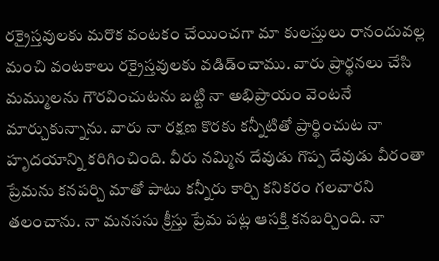రక్రైస్తవులకు మరొక వంటకం చేయించగా మా కులస్తులు రానందువల్ల మంచి వంటకాలు రక్రైస్తవులకు వడిడ్ంచాము. వారు ప్రార్థనలు చేసి మమ్ములను గౌరవించుటను బట్టి నా అభిప్రాయం వెంటనే మార్చుకున్నాను. వారు నా రక్షణ కొరకు కన్నీటితో ప్రార్థించుట నా హృదయాన్ని కరిగించింది. వీరు నమ్మిన దేవుడు గొప్ప దేవుడు వీరంతా ప్రేమను కనపర్చి మాతో పాటు కన్నీరు కార్చి కనికరం గలవారని తలంచాను. నా మనససు క్రీస్తు ప్రేమ పట్ల ఆసక్తి కనబర్చింది. నా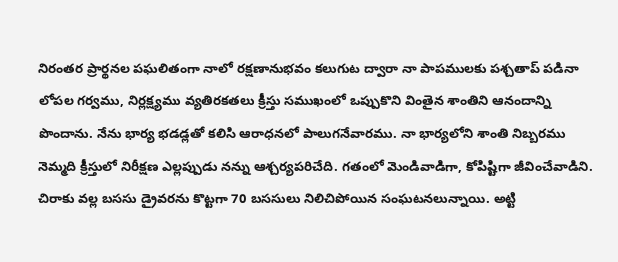నిరంతర ప్రార్థనల పఘలితంగా నాలో రక్షణానుభవం కలుగుట ద్వారా నా పాపములకు పశ్చతాప్ పడినా లోపల గర్వము, నిర్లక్ష్యము వ్యతిరకతలు క్రీస్తు సముఖంలో ఒప్పుకొని వింతైన శాంతిని ఆనందాన్ని పొందాను. నేను భార్య భడడ్లతో కలిసి ఆరాధనలో పాలుగనేవారము. నా భార్యలోని శాంతి నిబ్బరము నెమ్మది క్రీస్తులో నిరీక్షణ ఎల్లప్పుడు నన్ను ఆశ్చర్యపరిచేది. గతంలో వెుండివాడిగా, కోపిష్టిగా జీవించేవాడిని. చిరాకు వల్ల బససు డ్రైవరను కొట్టగా 70 బససులు నిలిచిపోయిన సంఘటనలున్నాయి. అట్టి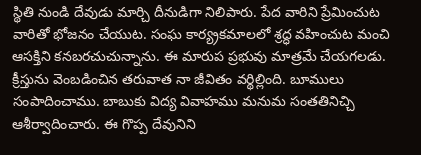స్థితి నుండి దేవుడు మార్చి దీనుడిగా నిలిపారు. పేద వారిని ప్రేమించుట వారితో భోజనం చేయుట. సంఘ కార్య్రకమాలలో శ్రద్ధ వహించుట మంచి ఆసక్తిని కనబరచుచున్నాను. ఈ మారుప ప్రభువు మాత్రమే చేయగలడు. క్రీస్తును వెంబడించిన తరువాత నా జీవితం వర్థిల్లింది. బూములు సంపాదించాము. బాబుకు విద్య వివాహము మనుమ సంతతినిచ్చి ఆశీర్వాదించారు. ఈ గొప్ప దేవునిని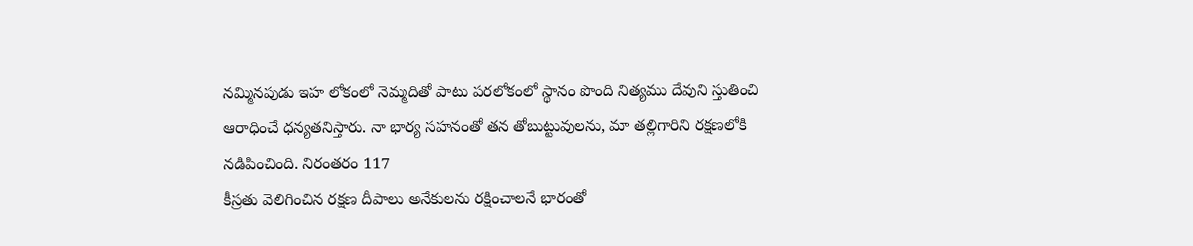నమ్మినపుడు ఇహ లోకంలో నెమ్మదితో పాటు పరలోకంలో స్థానం పొంది నిత్యము దేవుని స్తుతించి ఆరాధించే ధన్యతనిస్తారు. నా భార్య సహనంతో తన తోబుట్టువులను, మా తల్లిగారిని రక్షణలోకి నడిపించింది. నిరంతరం 117
కీస్రతు వెలిగించిన రక్షణ దీపాలు అనేకులను రక్షించాలనే భారంతో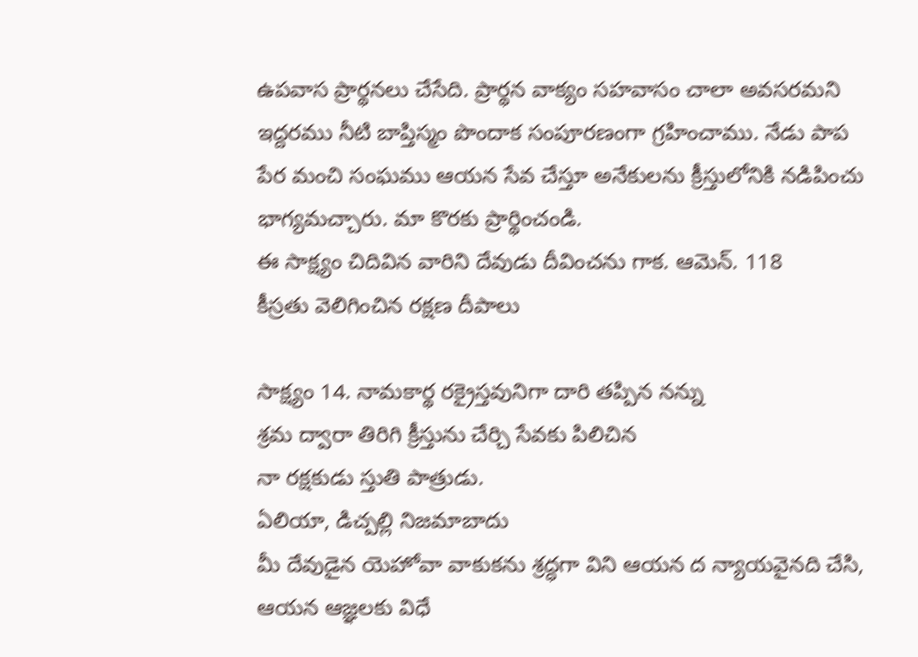ఉపవాస ప్రార్థనలు చేసేది. ప్రార్థన వాక్యం సహవాసం చాలా అవసరమని ఇద్దరము నీటి బాప్తిస్మం పొందాక సంపూరణంగా గ్రహించాము. నేడు పాప పేర మంచి సంఘము ఆయన సేవ చేస్తూ అనేకులను క్రీస్తులోనికి నడిపించు భాగ్యమచ్చారు. మా కొరకు ప్రార్థించండి.
ఈ సాక్ష్యం చిదివిన వారిని దేవుడు దీవించను గాక. ఆమెన్. 118
కీస్రతు వెలిగించిన రక్షణ దీపాలు

సాక్ష్యం 14. నామకార్థ రక్రైస్తవునిగా దారి తప్పిన నన్ను
శ్రమ ద్వారా తిరిగి క్రీస్తును చేర్చి సేవకు పిలిచిన
నా రక్షకుడు స్తుతి పాత్రుడు.
ఏలియా, డిచ్పల్లి నిజమాబాదు
మీ దేవుడైన యెహోవా వాకుకను శ్రద్ధగా విని ఆయన ద న్యాయవైనది చేసి, ఆయన ఆజ్ఞలకు విధే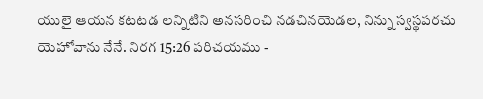యులై ఆయన కటటడ లన్నిటిని అనసరించి నడచినయెడల, నిన్ను స్వస్థపరచు యెహోవాను నేనే. నిరగ 15:26 పరిచయము -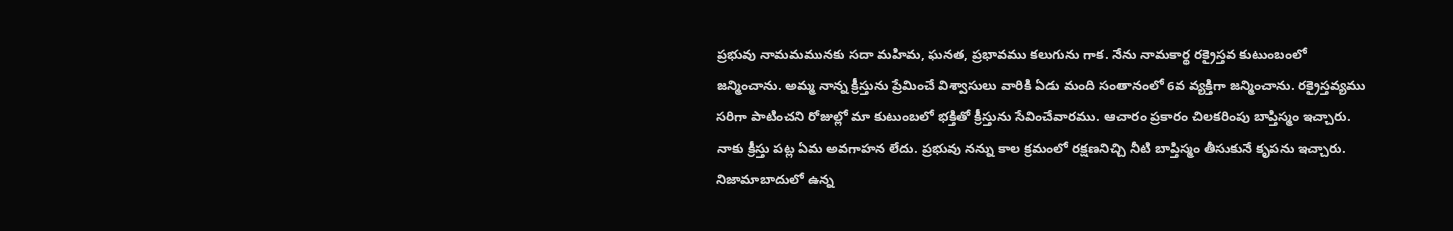ప్రభువు నామమమునకు సదా మహిమ, ఘనత, ప్రభావము కలుగును గాక. నేను నామకార్థ రక్రైస్తవ కుటుంబంలో జన్మించాను. అమ్మ నాన్న క్రీస్తును ప్రేమించే విశ్వాసులు వారికి ఏడు మంది సంతానంలో 6వ వ్యక్తిగా జన్మించాను. రక్రైస్తవ్యము సరిగా పాటించని రోజుల్లో మా కుటుంబలో భక్తితో క్రీస్తును సేవించేవారము. ఆచారం ప్రకారం చిలకరింపు బాప్తిస్మం ఇచ్చారు. నాకు క్రీస్తు పట్ల ఏమ అవగాహన లేదు. ప్రభువు నన్ను కాల క్రమంలో రక్షణనిచ్చి నీటి బాప్తిస్మం తీసుకునే కృపను ఇచ్చారు. నిజామాబాదులో ఉన్న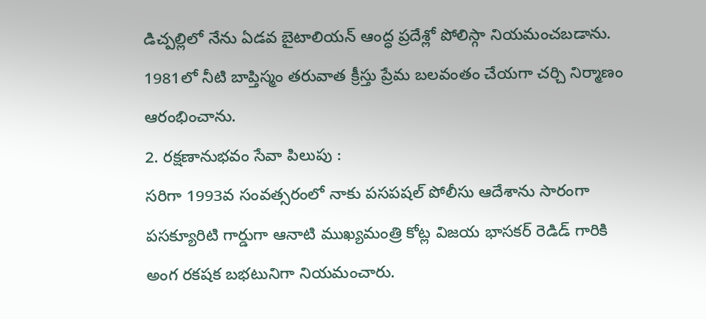డిచ్పల్లిలో నేను ఏడవ బైటాలియన్ ఆంద్ధ ప్రదేశ్లో పోలిస్గా నియమంచబడాను. 1981లో నీటి బాప్తిస్మం తరువాత క్రీస్తు ప్రేమ బలవంతం చేయగా చర్చి నిర్మాణం ఆరంభించాను.
2. రక్షణానుభవం సేవా పిలుపు :
సరిగా 1993వ సంవత్సరంలో నాకు పసపషల్ పోలీసు ఆదేశాను సారంగా పసక్యూరిటి గార్డుగా ఆనాటి ముఖ్యమంత్రి కోట్ల విజయ భాసకర్ రెడిడ్ గారికి అంగ రకషక బభటునిగా నియమంచారు.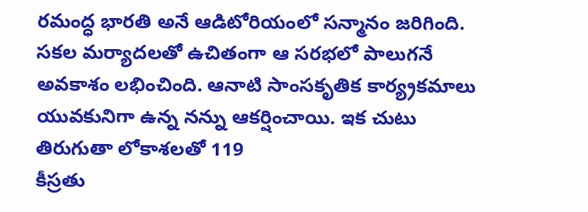రమంద్ధ భారతి అనే ఆడిటోరియంలో సన్మానం జరిగింది. సకల మర్యాదలతో ఉచితంగా ఆ సరభలో పాలుగనే అవకాశం లభించింది. ఆనాటి సాంసకృతిక కార్య్రకమాలు యువకునిగా ఉన్న నన్ను ఆకర్షించాయి. ఇక చుటు తిరుగుతా లోకాశలతో 119
కీస్రతు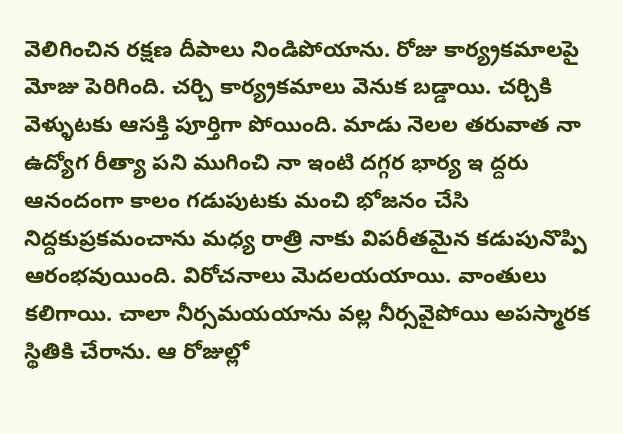వెలిగించిన రక్షణ దీపాలు నిండిపోయాను. రోజు కార్య్రకమాలపై మోజు పెరిగింది. చర్చి కార్య్రకమాలు వెనుక బడ్డాయి. చర్చికి వెళ్ళుటకు ఆసక్తి పూర్తిగా పోయింది. మాడు నెలల తరువాత నా ఉద్యోగ రీత్యా పని ముగించి నా ఇంటి దగ్గర భార్య ఇ ద్దరు ఆనందంగా కాలం గడుపుటకు మంచి భోజనం చేసి నిద్దకుప్రకమంచాను మధ్య రాత్రి నాకు విపరీతమైన కడుపునొప్పి ఆరంభవుయింది. విరోచనాలు వెుదలయయాయి. వాంతులు కలిగాయి. చాలా నీర్సమయయాను వల్ల నీర్సవైపోయి అపస్మారక స్థితికి చేరాను. ఆ రోజుల్లో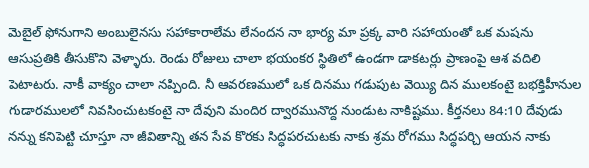వెుబైల్ ఫోనుగాని అంబులైనసు సహాకారాలేమ లేనందన నా భార్య మా ప్రక్క వారి సహాయంతో ఒక మషను ఆసుప్రతికి తీసుకొని వెళ్ళారు. రెండు రోజులు చాలా భయంకర స్థితిలో ఉండగా డాకటర్లు ప్రాణంపై ఆశ వదిలి పెటాటరు. నాకీ వాక్యం చాలా నప్పింది. నీ ఆవరణములో ఒక దినము గడుపుట వెయ్యి దిన ములకంటై బభక్తిహీనుల గుడారములలో నివసించుటకంటై నా దేవుని మందిర ద్వారమునొద్ద నుండుట నాకిష్టము. కీర్తనలు 84:10 దేవుడు నన్ను కనిపెట్టి చూస్తూ నా జీవితాన్ని తన సేవ కొరకు సిద్ధపరచుటకు నాకు శ్రమ రోగము సిద్ధపర్చి ఆయన నాకు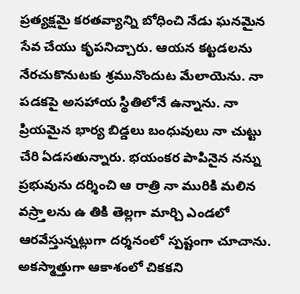ప్రత్యక్షమై కరతవ్యాన్ని బోధించి నేడు ఘనమైన సేవ చేయు కృపనిచ్చారు. ఆయన కట్టడలను నేరచుకొనుటకు శ్రమునొందుట మేలాయెను. నా పడకపై అసహాయ స్థితిలోనే ఉన్నాను. నా ప్రియమైన భార్య బిడ్డలు బంధువులు నా చుట్టు చేరి ఏడసతున్నారు. భయంకర పాపినైన నన్ను ప్రభువును దర్శించి ఆ రాత్రి నా మురికి మలిన వస్ర్తాలను ఉ తికి తెల్లగా మార్చి ఎండలో ఆరవేస్తున్నట్లుగా దర్శనంలో స్పష్టంగా చూచాను. అకస్మాత్తుగా ఆకాశంలో చికకని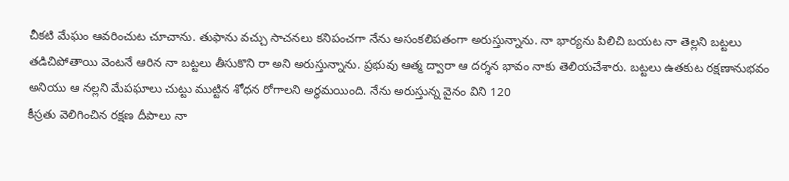చీకటి మేఘం ఆవరించుట చూచాను. తుఫాను వచ్చు సాచనలు కనిపంచగా నేను అసంకలిపతంగా అరుస్తున్నాను. నా భార్యను పిలిచి బయట నా తెల్లని బట్టలు తడిచిపోతాయి వెంటనే ఆరిన నా బట్టలు తీసుకొని రా అని అరుస్తున్నాను. ప్రభువు ఆత్మ ద్వారా ఆ దర్శన భావం నాకు తెలియచేశారు. బట్టలు ఉతకుట రక్షణానుభవం అనియు ఆ నల్లని మేపఘాలు చుట్టు ముట్టిన శోధన రోగాలని అర్థమయింది. నేను అరుస్తున్న వైనం విని 120
కీస్రతు వెలిగించిన రక్షణ దీపాలు నా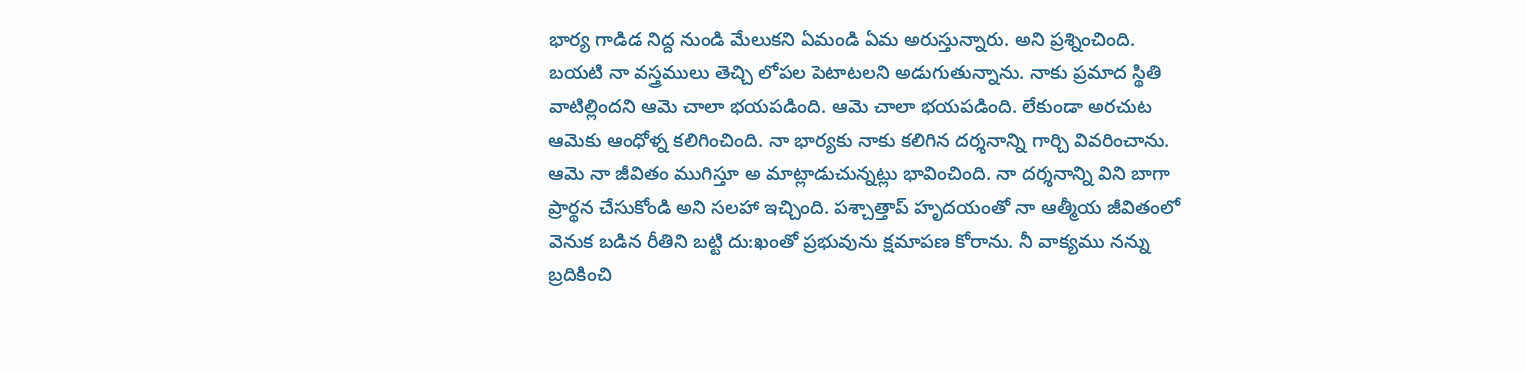భార్య గాడిడ నిద్ద నుండి మేలుకని ఏమండి ఏమ అరుస్తున్నారు. అని ప్రశ్నించింది. బయటి నా వస్త్రములు తెచ్చి లోపల పెటాటలని అడుగుతున్నాను. నాకు ప్రమాద స్థితి వాటిల్లిందని ఆమె చాలా భయపడింది. ఆమె చాలా భయపడింది. లేకుండా అరచుట ఆమెకు ఆంధోళ్న కలిగించింది. నా భార్యకు నాకు కలిగిన దర్శనాన్ని గార్చి వివరించాను. ఆమె నా జీవితం ముగిస్తూ అ మాట్లాడుచున్నట్లు భావించింది. నా దర్శనాన్ని విని బాగా ప్రార్థన చేసుకోండి అని సలహా ఇచ్చింది. పశ్చాత్తాప్ హృదయంతో నా ఆత్మీయ జీవితంలో వెనుక బడిన రీతిని బట్టి దు:ఖంతో ప్రభువును క్షమాపణ కోరాను. నీ వాక్యము నన్ను బ్రదికించి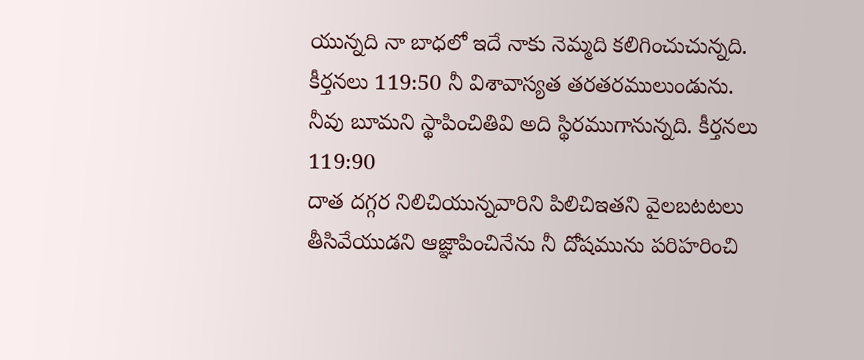యున్నది నా బాధలో ఇదే నాకు నెమ్మది కలిగించుచున్నది. కీర్తనలు 119:50 నీ విశావాస్యత తరతరములుండును. నీవు బూమని స్థాపించితివి అది స్థిరముగానున్నది. కీర్తనలు 119:90
దాత దగ్గర నిలిచియున్నవారిని పిలిచిఇతని వైలబటటలు తీసివేయుడని ఆజ్ఞాపించినేను నీ దోషమును పరిహరించి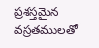ప్రశస్తమైన వస్రతములతో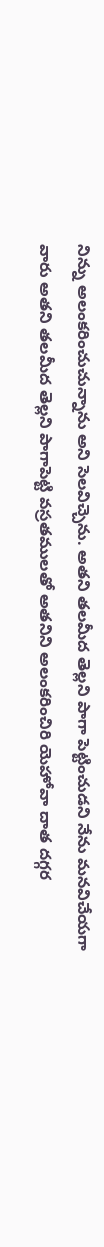నిన్ను అలంకరించుచున్నాను అని సెలవిచ్చెను. అతని తలమీద తెల్లని పాగా పెట్టించుడని నేను మనవిచేయగా వారు అతని తలమీద తెల్లని పాగాపెట్టి వస్రతములతో అతనిని అలంకరించిరి యెహోవా దాత దగ్గర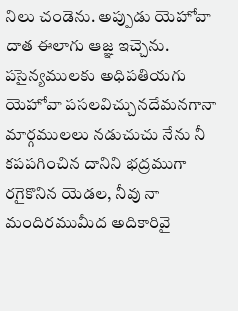నిలు చండెను. అప్పుడు యెహోవా దాత ఈలాగు ఆజ్ఞ ఇచ్చెను. పసైన్యములకు అధిపతియగు యెహోవా పసలవిచ్చునదేమనగానా మార్గములలు నడుచుచు నేను నీ కపపగించిన దానిని భద్రముగా రగైకొనిన యెడల, నీవు నా మందిరముమీద అదికారివై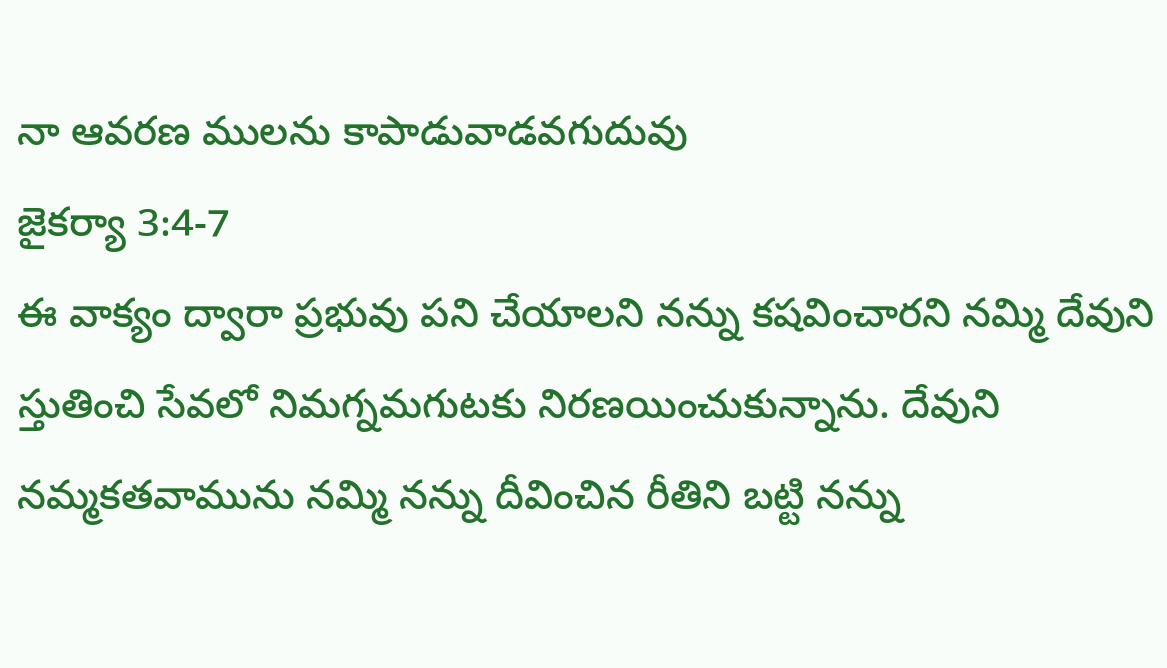నా ఆవరణ ములను కాపాడువాడవగుదువు
జైకర్యా 3:4-7
ఈ వాక్యం ద్వారా ప్రభువు పని చేయాలని నన్ను కషవించారని నమ్మి దేవుని స్తుతించి సేవలో నిమగ్నమగుటకు నిరణయించుకున్నాను. దేవుని నమ్మకతవామును నమ్మి నన్ను దీవించిన రీతిని బట్టి నన్ను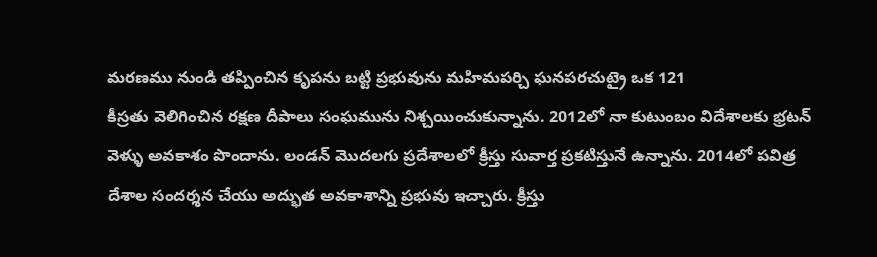మరణము నుండి తప్పించిన కృపను బట్టి ప్రభువును మహిమపర్చి ఘనపరచుట్రై ఒక 121
కీస్రతు వెలిగించిన రక్షణ దీపాలు సంఘమును నిశ్చయించుకున్నాను. 2012లో నా కుటుంబం విదేశాలకు భ్రటన్ వెళ్ళు అవకాశం పొందాను. లండన్ మొదలగు ప్రదేశాలలో క్రీస్తు సువార్త ప్రకటిస్తునే ఉన్నాను. 2014లో పవిత్ర దేశాల సందర్శన చేయు అద్భుత అవకాశాన్ని ప్రభువు ఇచ్చారు. క్రీస్తు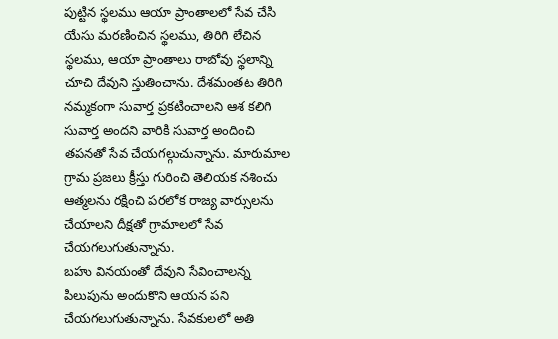పుట్టిన స్థలము ఆయా ప్రాంతాలలో సేవ చేసి యేసు మరణించిన స్థలము, తిరిగి లేచిన స్థలము, ఆయా ప్రాంతాలు రాబోవు స్థలాన్ని చూచి దేవుని స్తుతించాను. దేశమంతట తిరిగి నమ్మకంగా సువార్త ప్రకటించాలని ఆశ కలిగి సువార్త అందని వారికి సువార్త అందించి తపనతో సేవ చేయగల్గుచున్నాను. మారుమాల గ్రామ ప్రజలు క్రీస్తు గురించి తెలియక నశించు ఆత్మలను రక్షించి పరలోక రాజ్య వార్సులను చేయాలని దీక్షతో గ్రామాలలో సేవ చేయగలుగుతున్నాను.
బహు వినయంతో దేవుని సేవించాలన్న పిలుపును అందుకొని ఆయన పని చేయగలుగుతున్నాను. సేవకులలో అతి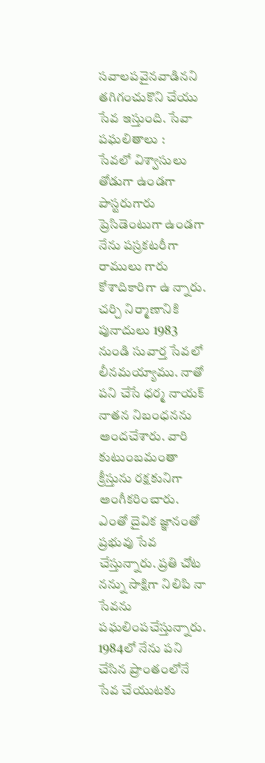సవాలపవైనవాడినని తగిగంచుకొని చేయు సేవ ఇస్తుంది. సేవా పఘలితాలు :
సేవలో విశ్వాసులు తోడుగా ఉండగా పాస్టరుగారు ప్రెసిడెంటుగా ఉండగా నేను పస్రకటరీగా రాములు గారు కోశాదికారిగా ఉ న్నారు. చర్చి నిర్మాణానికి పునాదులు 1983 నుండి సువార్త సేవలో లీనమయ్యాము. నాతో పని చేసే ధర్మ నాయక్ నాతన నిబంధనను అందచేశారు. వారి కుటుంబమంతా క్రీస్తును రక్షకునిగా అంగీకరించారు. ఎంతో దైవిక జ్ఞానంతో ప్రభువు సేవ చేస్తున్నారు. ప్రతి చోట నన్ను సాక్షిగా నిలిపి నా సేవను పఘలింపచేస్తున్నారు. 1984లో నేను పని చేసిన ప్రాంతంలోనే సేవ చేయుటకు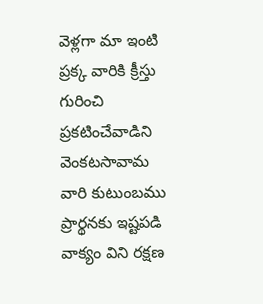వెళ్లగా మా ఇంటి ప్రక్క వారికి క్రీస్తు గురించి ప్రకటించేవాడిని వెంకటసావామ వారి కుటుంబము ప్రార్థనకు ఇష్టపడి వాక్యం విని రక్షణ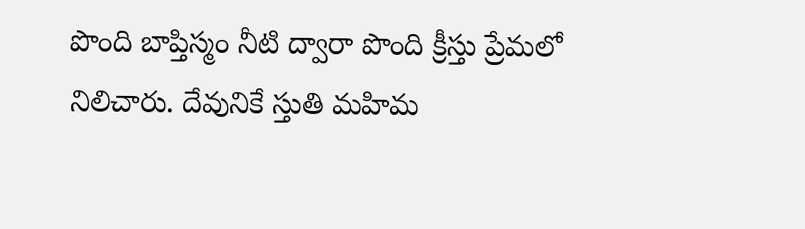పొంది బాప్తిస్మం నీటి ద్వారా పొంది క్రీస్తు ప్రేమలో నిలిచారు. దేవునికే స్తుతి మహిమ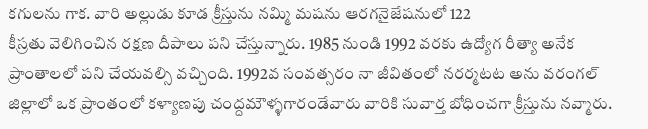కగులను గాక. వారి అల్లుడు కూడ క్రీస్తును నమ్మి మషను ఆరగనైజేషనులో 122
కీస్రతు వెలిగించిన రక్షణ దీపాలు పని చేస్తున్నారు. 1985 నుండి 1992 వరకు ఉద్యోగ రీత్యా అనేక ప్రాంతాలలో పని చేయవల్సి వచ్చింది. 1992వ సంవత్సరం నా జీవితంలో నరర్మటట అను వరంగల్ జిల్లాలో ఒక ప్రాంతంలో కళ్యాణపు చంద్దమౌళ్ళగారండేవారు వారికి సువార్త బోధించగా క్రీస్తును నవ్మారు.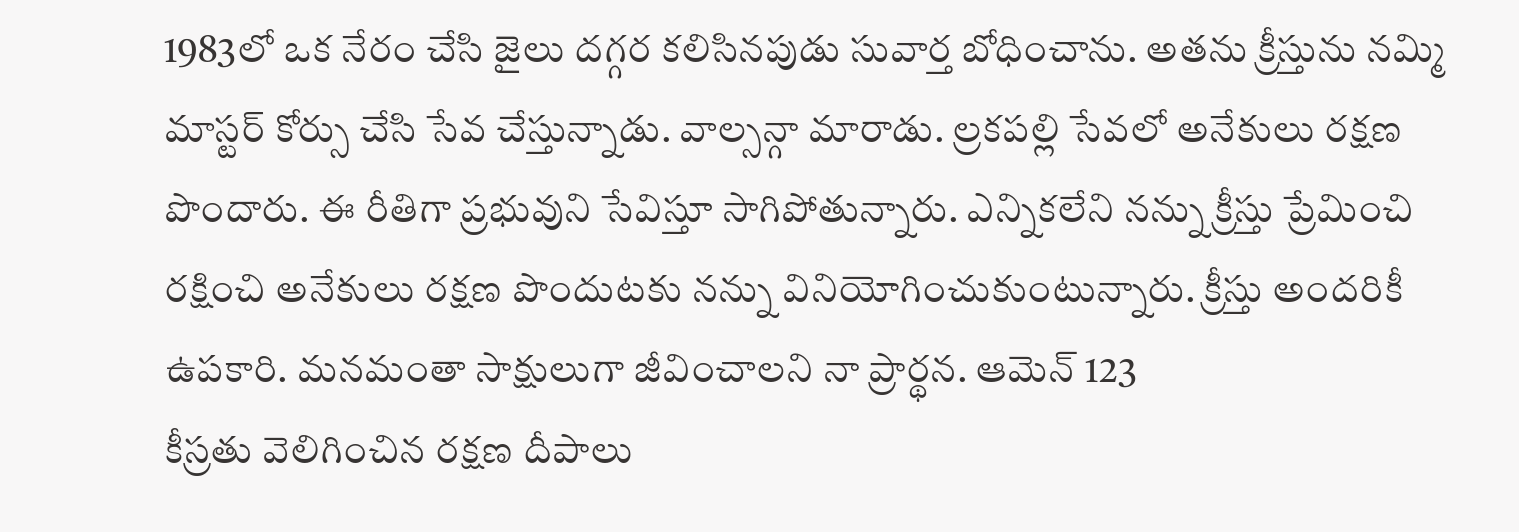1983లో ఒక నేరం చేసి జైలు దగ్గర కలిసినపుడు సువార్త బోధించాను. అతను క్రీస్తును నమ్మి మాస్టర్ కోర్సు చేసి సేవ చేస్తున్నాడు. వాల్సన్గా మారాడు. ల్రకపల్లి సేవలో అనేకులు రక్షణ పొందారు. ఈ రీతిగా ప్రభువుని సేవిస్తూ సాగిపోతున్నారు. ఎన్నికలేని నన్ను క్రీస్తు ప్రేమించి రక్షించి అనేకులు రక్షణ పొందుటకు నన్ను వినియోగించుకుంటున్నారు. క్రీస్తు అందరికీ ఉపకారి. మనమంతా సాక్షులుగా జీవించాలని నా ప్రార్థన. ఆమెన్ 123
కీస్రతు వెలిగించిన రక్షణ దీపాలు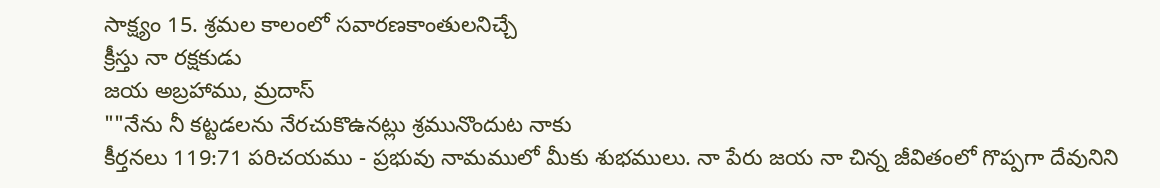సాక్ష్యం 15. శ్రమల కాలంలో సవారణకాంతులనిచ్చే
క్రీస్తు నా రక్షకుడు
జయ అబ్రహాము, మ్రదాస్
""నేను నీ కట్టడలను నేరచుకొఉనట్లు శ్రమునొందుట నాకు
కీర్తనలు 119:71 పరిచయము - ప్రభువు నామములో మీకు శుభములు. నా పేరు జయ నా చిన్న జీవితంలో గొప్పగా దేవునిని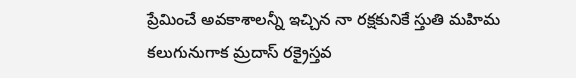ప్రేమించే అవకాశాలన్నీ ఇచ్చిన నా రక్షకునికే స్తుతి మహిమ కలుగునుగాక మ్రదాస్ రక్రైస్తవ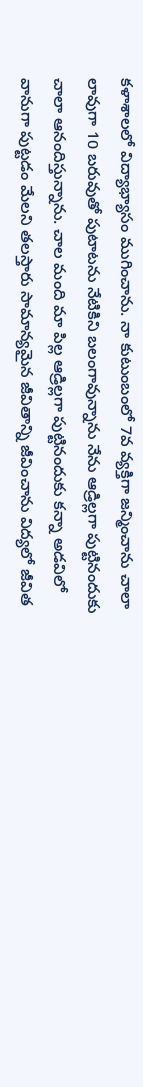కళాశాలలో విద్యాభ్యాసం ముగించాను. నా కుటుంబంలో 7వ వ్యక్తిగా జన్మించాను చాలా లావుగా 10 బరువుతో పుటాటను నేటికిని బలంగావున్నాను నేను ఆడ్రిల్లగా పుట్టినందుకు చాలా ఆనందిస్తున్నాను. చాల మంది మా పిల్ల ఆడ్రిల్లగా పుట్టినందుకు కన్నా అడవిలో వానుగా పుట్టడం మేలని తలస్తారు సామాన్యమైన జీవితాన్ని జీవించాను విద్యలో జీవిత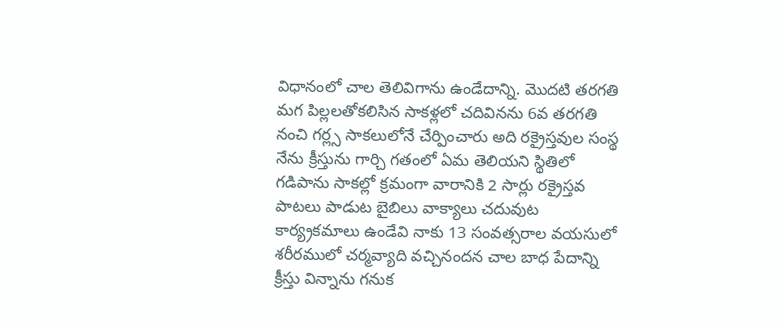విధానంలో చాల తెలివిగాను ఉండేదాన్ని. మొదటి తరగతి మగ పిల్లలతోకలిసిన సాకళ్లలో చదివినను 6వ తరగతి నంచి గర్ల్స సాకలులోనే చేర్పించారు అది రక్రైస్తవుల సంస్థ నేను క్రీస్తును గార్చి గతంలో ఏమ తెలియని స్థితిలో గడిపాను సాకల్లో క్రమంగా వారానికి 2 సార్లు రక్రైస్తవ పాటలు పాడుట బైబిలు వాక్యాలు చదువుట కార్య్రకమాలు ఉండేవి నాకు 13 సంవత్సరాల వయసులో శరీరములో చర్మవ్యాది వచ్చినందన చాల బాధ పేదాన్ని క్రీస్తు విన్నాను గనుక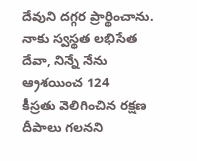దేవుని దగ్గర ప్రార్థించాను. నాకు స్వస్థత లభిసేత దేవా, నిన్నే నేను ఆ్రశయించ 124
కీస్రతు వెలిగించిన రక్షణ దీపాలు గలనని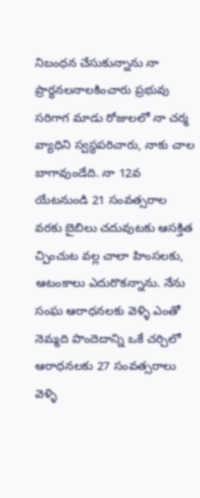నిబంధన చేసుకున్నాను నా ప్రార్ధనలనాలకించారు ప్రభువు సరిగాగ మాడు రోజులలో నా చర్మ వ్యాధిని స్వస్థపరిచారు, నాకు చాల బాగావుండేది. నా 12వ యేటనుండి 21 సంవత్సరాల వరకు బైబిలు చదువుటకు ఆసక్తిత చ్పించుట వల్ల చాలా హింసలకు, ఆటంకాలు ఎదురొకన్నాను. నేను సంఘ ఆరాధనలకు వెళ్ళి ఎంతో నెమ్మది పొందెదాన్ని ఒకే చర్చిలో ఆరాధనలకు 27 సంవత్సరాలు వెళ్ళి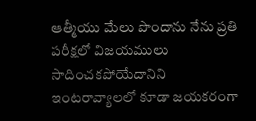ఆత్మీయు మేలు పొందాను నేను ప్రతి పరీక్షలో విజయములు సాదించకపోయేదానిని ఇంటరావ్యాలలో కూడా జయకరంగా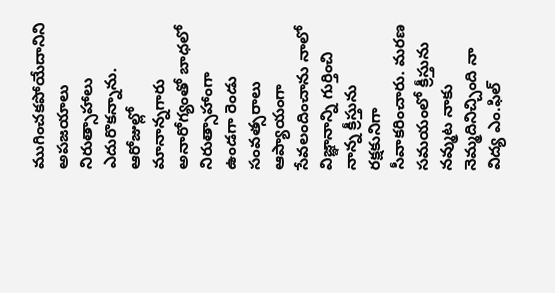ముగించకపోయేదానిని అపజయాలు నిరుత్సాహాలు ఎదురొకన్నాను. ఆరోజుల్లో మానాన్నగారు అనారోగ్యంతో బాధలో నిరుత్సాహాంగా ఉండగా రెండు సంవత్సరాలు ఆప్యాయంగా సేవలందించాను నాలో విజ్ఞానాన్ని గుర్తించి నాన్న క్రీస్తును రక్షకునిగా సీవాకరించారు. మరణ సమయంలో క్రీస్తును నవ్ముట నాకు నెమ్మదినిచ్చింది నా విద్య ఎం.ఫిల్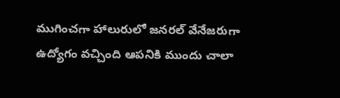ముగించగా హాలురులో జనరల్ వేనేజరుగా ఉద్యోగం వచ్చింది ఆపనికి ముందు చాలా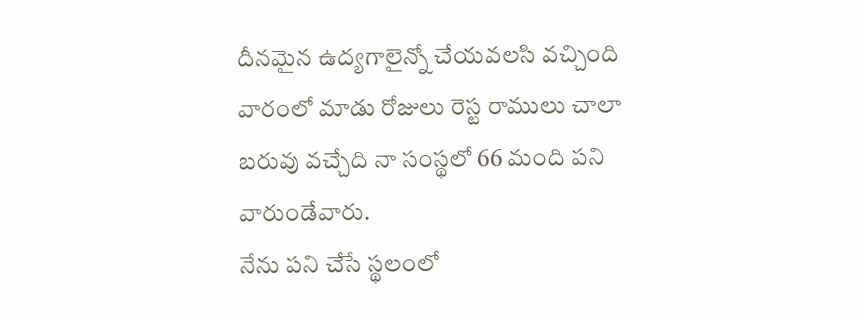దీనమైన ఉద్యగాలైన్నో చేయవలసి వచ్చింది వారంలో మాడు రోజులు రెస్ట రాములు చాలా బరువు వచ్చేది నా సంస్థలో 66 మంది పని వారుండేవారు.
నేను పని చేసే స్థలంలో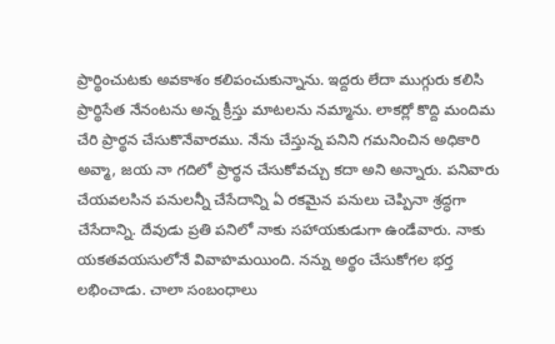ప్రార్థించుటకు అవకాశం కలిపంచుకున్నాను. ఇద్దరు లేదా ముగ్గురు కలిసి ప్రార్థిసేత నేనంటను అన్న క్రీస్తు మాటలను నమ్మాను. లాకర్లో కొద్ది మందిమ చేరి ప్రార్థన చేసుకొనేవారము. నేను చేస్తున్న పనిని గమనించిన అధికారి అవ్మా, జయ నా గదిలో ప్రార్థన చేసుకోవచ్చు కదా అని అన్నారు. పనివారు చేయవలసిన పనులన్నీ చేసేదాన్ని ఏ రకమైన పనులు చెప్పినా శ్రద్ధగా చేసేదాన్ని. దేవుడు ప్రతి పనిలో నాకు సహాయకుడుగా ఉండేవారు. నాకు యకతవయసులోనే వివాహమయింది. నన్ను అర్థం చేసుకోగల భర్త లభించాడు. చాలా సంబంధాలు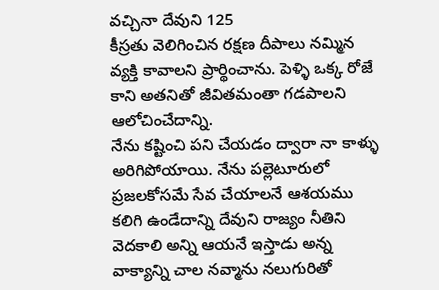వచ్చినా దేవుని 125
కీస్రతు వెలిగించిన రక్షణ దీపాలు నమ్మిన వ్యక్తి కావాలని ప్రార్థించాను. పెళ్ళి ఒక్క రోజే కాని అతనితో జీవితమంతా గడపాలని ఆలోచించేదాన్ని.
నేను కష్టించి పని చేయడం ద్వారా నా కాళ్ళు అరిగిపోయాయి. నేను పల్లెటూరులో ప్రజలకోసమే సేవ చేయాలనే ఆశయము కలిగి ఉండేదాన్ని దేవుని రాజ్యం నీతిని వెదకాలి అన్ని ఆయనే ఇస్తాడు అన్న వాక్యాన్ని చాల నవ్మాను నలుగురితో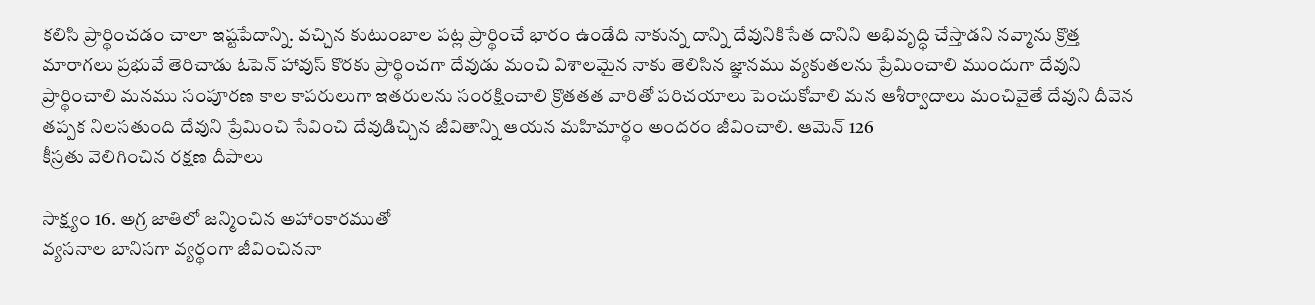కలిసి ప్రార్థించడం చాలా ఇష్టపేదాన్ని. వచ్చిన కుటుంబాల పట్ల ప్రార్థించే భారం ఉండేది నాకున్న దాన్ని దేవునికిసేత దానిని అభివృద్ధి చేస్తాడని నవ్మాను క్రొత్త మారాగలు ప్రభువే తెరిచాడు ఓపెన్ హావుస్ కొరకు ప్రార్థించగా దేవుడు మంచి విశాలమైన నాకు తెలిసిన జ్ఞానము వ్యకుతలను ప్రేమించాలి ముందుగా దేవుని ప్రార్థించాలి మనము సంపూరణ కాల కాపరులుగా ఇతరులను సంరక్షించాలి క్రొతతత వారితో పరిచయాలు పెంచుకోవాలి మన ఆశీర్వాదాలు మంచివైతే దేవుని దీవెన తప్పక నిలసతుంది దేవుని ప్రేమించి సేవించి దేవుడిచ్చిన జీవితాన్ని ఆయన మహిమార్థం అందరం జీవించాలి. ఆమెన్ 126
కీస్రతు వెలిగించిన రక్షణ దీపాలు

సాక్ష్యం 16. అగ్ర జాతిలో జన్మించిన అహాంకారముతో
వ్యసనాల బానిసగా వ్యర్థంగా జీవించిననా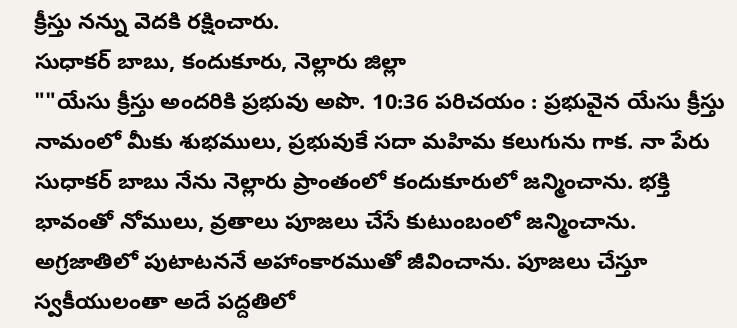క్రీస్తు నన్ను వెదకి రక్షించారు.
సుధాకర్ బాబు, కందుకూరు, నెల్లారు జిల్లా
""యేసు క్రీస్తు అందరికి ప్రభువు అపొ. 10:36 పరిచయం : ప్రభువైన యేసు క్రీస్తు నామంలో మీకు శుభములు, ప్రభువుకే సదా మహిమ కలుగును గాక. నా పేరు సుధాకర్ బాబు నేను నెల్లారు ప్రాంతంలో కందుకూరులో జన్మించాను. భక్తి భావంతో నోములు, వ్రతాలు పూజలు చేసే కుటుంబంలో జన్మించాను. అగ్రజాతిలో పుటాటననే అహాంకారముతో జీవించాను. పూజలు చేస్తూ స్వకీయులంతా అదే పద్దతిలో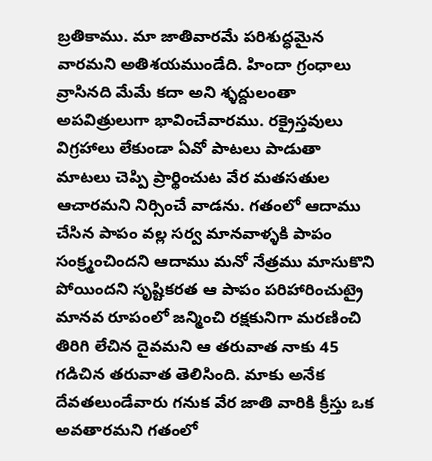బ్రతికాము. మా జాతివారమే పరిశుద్ధమైన వారమని అతిశయముండేది. హిందా గ్రంధాలు వ్రాసినది మేమే కదా అని శ్ళద్దులంతా అపవిత్రులుగా భావించేవారము. రక్రైస్తవులు విగ్రహాలు లేకుండా ఏవో పాటలు పాడుతా మాటలు చెప్పి ప్రార్థించుట వేర మతసతుల ఆచారమని నిర్సించే వాడను. గతంలో ఆదాము చేసిన పాపం వల్ల సర్వ మానవాళ్ళకి పాపం సంక్ర్మంచిందని ఆదాము మనో నేత్రము మాసుకొని పోయిందని సృష్టికరత ఆ పాపం పరిహారించుట్రై మానవ రూపంలో జన్మించి రక్షకునిగా మరణించి తిరిగి లేచిన దైవమని ఆ తరువాత నాకు 45 గడిచిన తరువాత తెలిసింది. మాకు అనేక దేవతలుండేవారు గనుక వేర జాతి వారికి క్రీస్తు ఒక అవతారమని గతంలో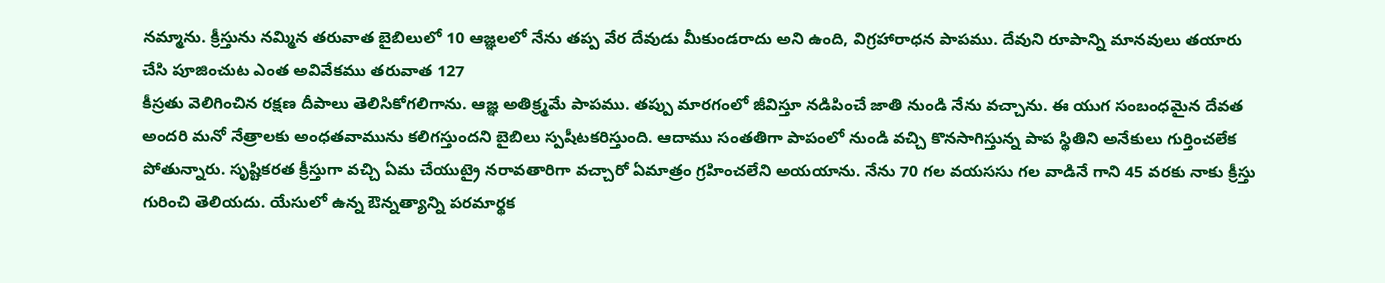నమ్మాను. క్రీస్తును నమ్మిన తరువాత బైబిలులో 10 ఆజ్ఞలలో నేను తప్ప వేర దేవుడు మీకుండరాదు అని ఉంది, విగ్రహారాధన పాపము. దేవుని రూపాన్ని మానవులు తయారు చేసి పూజించుట ఎంత అవివేకము తరువాత 127
కీస్రతు వెలిగించిన రక్షణ దీపాలు తెలిసికోగలిగాను. ఆజ్ఞ అతిక్ర్మమే పాపము. తప్పు మారగంలో జీవిస్తూ నడిపించే జాతి నుండి నేను వచ్చాను. ఈ యుగ సంబంధమైన దేవత అందరి మనో నేత్రాలకు అంధతవామును కలిగస్తుందని బైబిలు స్పషీటకరిస్తుంది. ఆదాము సంతతిగా పాపంలో నుండి వచ్చి కొనసాగిస్తున్న పాప స్థితిని అనేకులు గుర్తించలేక పోతున్నారు. సృష్టికరత క్రీస్తుగా వచ్చి ఏమ చేయుట్రై నరావతారిగా వచ్చారో ఏమాత్రం గ్రహించలేని అయయాను. నేను 70 గల వయససు గల వాడినే గాని 45 వరకు నాకు క్రీస్తు గురించి తెలియదు. యేసులో ఉన్న ఔన్నత్యాన్ని పరమార్థక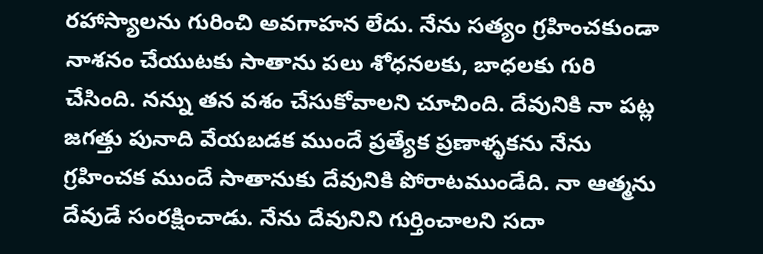రహాస్యాలను గురించి అవగాహన లేదు. నేను సత్యం గ్రహించకుండా నాశనం చేయుటకు సాతాను పలు శోధనలకు, బాధలకు గురి చేసింది. నన్ను తన వశం చేసుకోవాలని చూచింది. దేవునికి నా పట్ల జగత్తు పునాది వేయబడక ముందే ప్రత్యేక ప్రణాళ్ళకను నేను గ్రహించక ముందే సాతానుకు దేవునికి పోరాటముండేది. నా ఆత్మను దేవుడే సంరక్షించాడు. నేను దేవునిని గుర్తించాలని సదా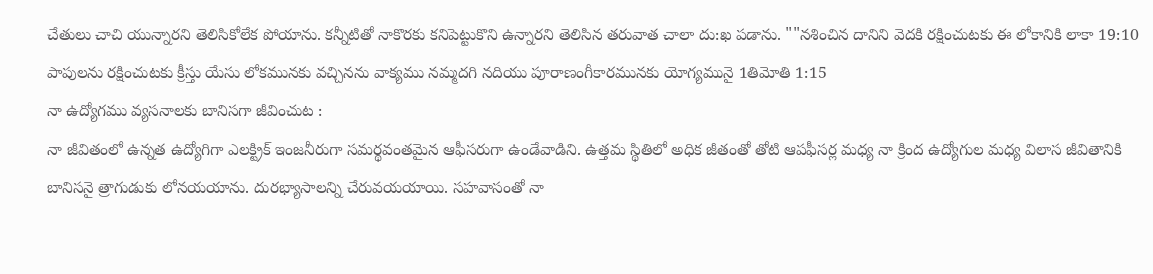చేతులు చాచి యున్నారని తెలిసికోలేక పోయాను. కన్నీటితో నాకొరకు కనిపెట్టుకొని ఉన్నారని తెలిసిన తరువాత చాలా దు:ఖ పడాను. ""నశించిన దానిని వెదకి రక్షించుటకు ఈ లోకానికి లాకా 19:10 పాపులను రక్షించుటకు క్రీస్తు యేసు లోకమునకు వచ్చినను వాక్యము నమ్మదగి నదియు పూరాణంగీకారమునకు యోగ్యమునై 1తిమోతి 1:15
నా ఉద్యోగము వ్యసనాలకు బానిసగా జీవించుట :
నా జీవితంలో ఉన్నత ఉద్యోగిగా ఎలక్ట్రిక్ ఇంజనీరుగా సమర్థవంతమైన ఆఫీసరుగా ఉండేవాడిని. ఉత్తమ స్థితిలో అధిక జీతంతో తోటి ఆపఫీసర్ల మధ్య నా క్రింద ఉద్యోగుల మధ్య విలాస జీవితానికి బానిసనై త్రాగుడుకు లోనయయాను. దురభ్యాసాలన్ని చేరువయయాయి. సహవాసంతో నా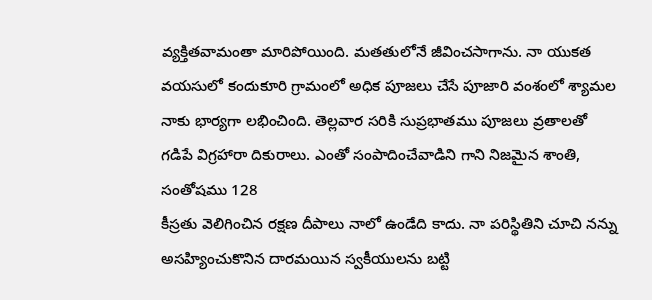వ్యక్తితవామంతా మారిపోయింది. మతతులోనే జీవించసాగాను. నా యుకత వయసులో కందుకూరి గ్రామంలో అధిక పూజలు చేసే పూజారి వంశంలో శ్యామల నాకు భార్యగా లభించింది. తెల్లవార సరికి సుప్రభాతము పూజలు వ్రతాలతో గడిపే విగ్రహారా దికురాలు. ఎంతో సంపాదించేవాడిని గాని నిజమైన శాంతి, సంతోషము 128
కీస్రతు వెలిగించిన రక్షణ దీపాలు నాలో ఉండేది కాదు. నా పరిస్థితిని చూచి నన్ను అసహ్యించుకొనిన దారమయిన స్వకీయులను బట్టి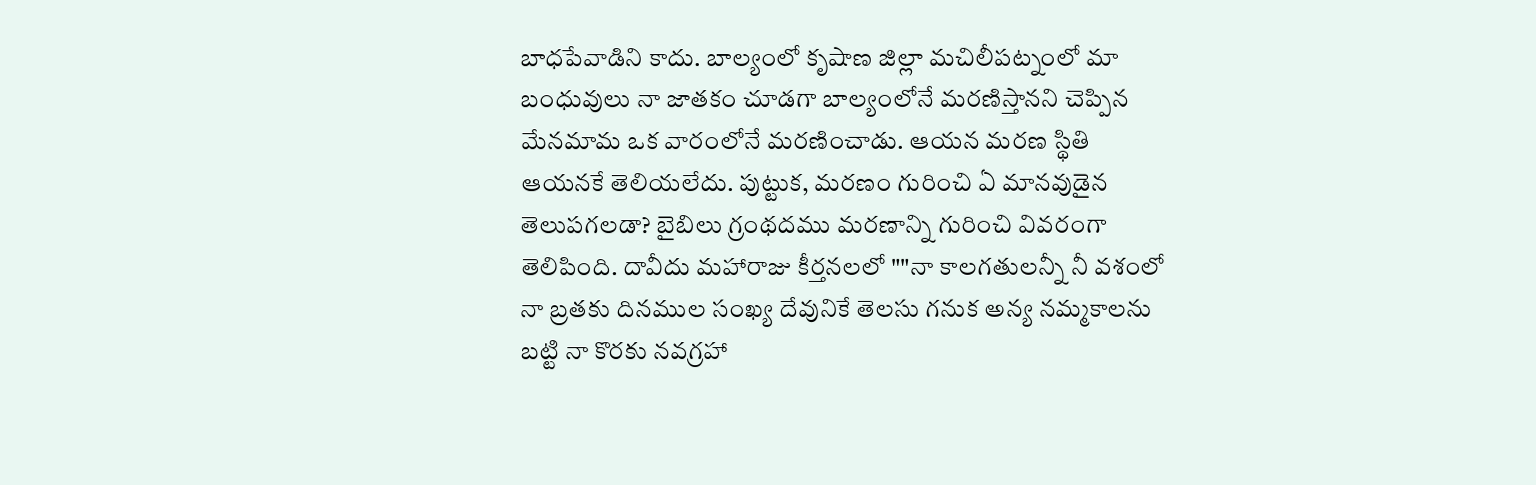బాధపేవాడిని కాదు. బాల్యంలో కృషాణ జిల్లా మచిలీపట్నంలో మా బంధువులు నా జాతకం చూడగా బాల్యంలోనే మరణిస్తానని చెప్పిన మేనమామ ఒక వారంలోనే మరణించాడు. ఆయన మరణ స్థితి ఆయనకే తెలియలేదు. పుట్టుక, మరణం గురించి ఏ మానవుడైన తెలుపగలడా? బైబిలు గ్రంథదము మరణాన్ని గురించి వివరంగా తెలిపింది. దావీదు మహారాజు కీర్తనలలో ""నా కాలగతులన్నీ నీ వశంలో నా బ్రతకు దినముల సంఖ్య దేవునికే తెలసు గనుక అన్య నమ్మకాలను బట్టి నా కొరకు నవగ్రహా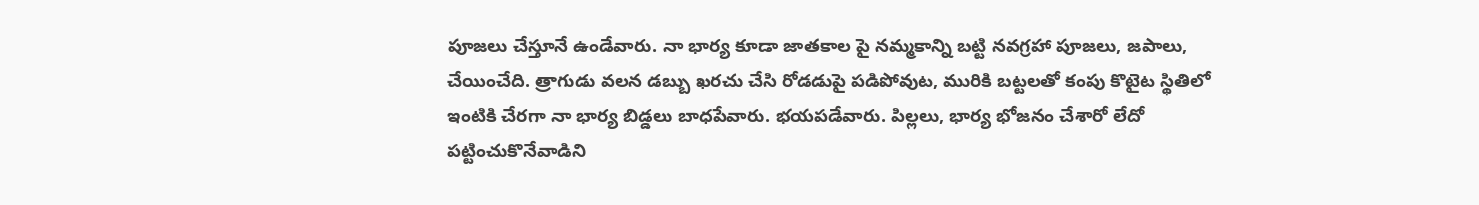పూజలు చేస్తూనే ఉండేవారు. నా భార్య కూడా జాతకాల పై నమ్మకాన్ని బట్టి నవగ్రహా పూజలు, జపాలు, చేయించేది. త్రాగుడు వలన డబ్బు ఖరచు చేసి రోడడుపై పడిపోవుట, మురికి బట్టలతో కంపు కొటైట స్థితిలో ఇంటికి చేరగా నా భార్య బిడ్డలు బాధపేవారు. భయపడేవారు. పిల్లలు, భార్య భోజనం చేశారో లేదో పట్టించుకొనేవాడిని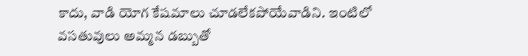కాదు, వాడి యోగ కేషమాలు చూడలేకపోయేవాడిని. ఇంటిలో వసతువులు అమ్మన డబ్బుతో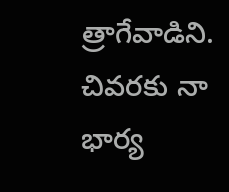త్రాగేవాడిని. చివరకు నా భార్య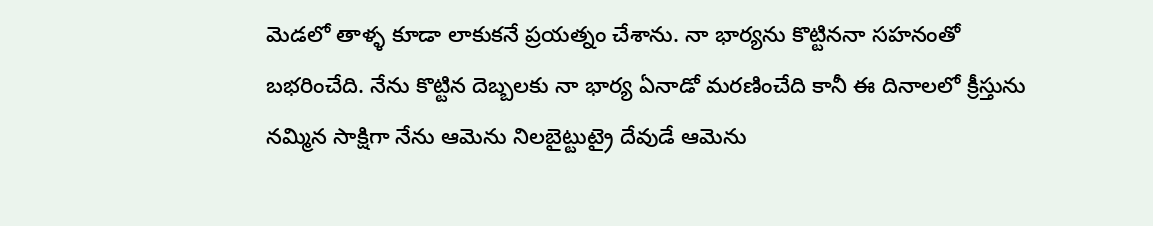మెడలో తాళ్ళ కూడా లాకుకనే ప్రయత్నం చేశాను. నా భార్యను కొట్టిననా సహనంతో బభరించేది. నేను కొట్టిన దెబ్బలకు నా భార్య ఏనాడో మరణించేది కానీ ఈ దినాలలో క్రీస్తును నమ్మిన సాక్షిగా నేను ఆమెను నిలబైట్టుట్రై దేవుడే ఆమెను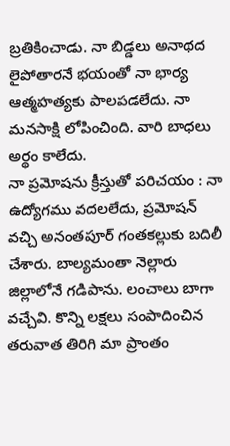బ్రతికించాడు. నా బిడ్డలు అనాథద లైపోతారనే భయంతో నా భార్య ఆత్మహత్యకు పాలపడలేదు. నా మనసాక్షి లోపించింది. వారి బాధలు అర్థం కాలేదు.
నా ప్రమోషను క్రీస్తుతో పరిచయం : నా ఉద్యోగము వదలలేదు, ప్రమోషన్ వచ్చి అనంతపూర్ గంతకల్లుకు బదిలీ చేశారు. బాల్యమంతా నెల్లారు జిల్లాలోనే గడిపాను. లంచాలు బాగా వచ్చేవి. కొన్ని లక్షలు సంపాదించిన తరువాత తిరిగి మా ప్రాంతం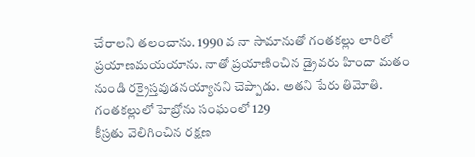చేరాలని తలంచాను. 1990 వ నా సామానుతో గంతకల్లు లారిలో ప్రయాణమయయాను. నాతో ప్రయాణించిన డ్రైవరు హిందా మతం నుండి రక్రైస్తవుడనయ్యానని చెప్పాడు. అతని పేరు తిమోతి. గంతకల్లులో హెబ్రోను సంఘంలో 129
కీస్రతు వెలిగించిన రక్షణ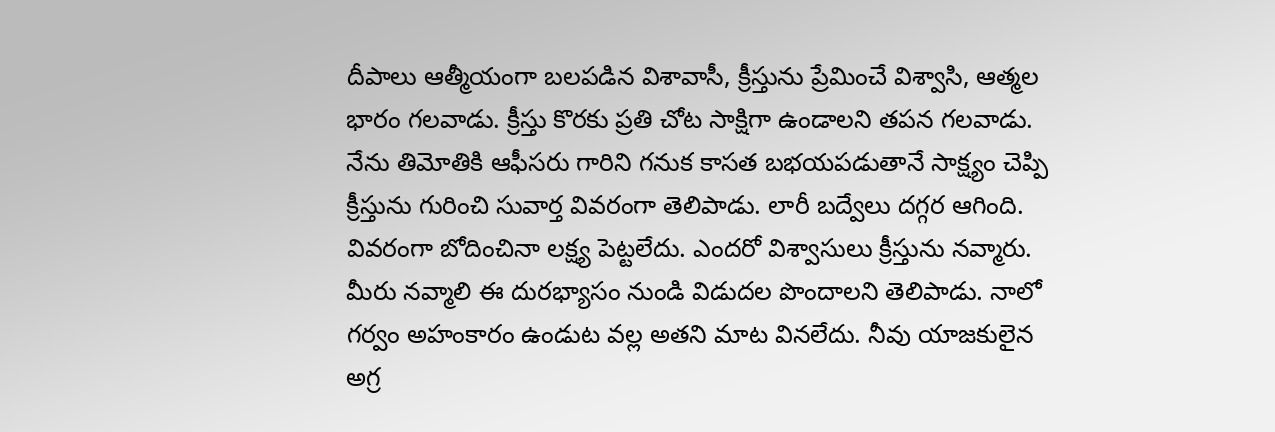దీపాలు ఆత్మీయంగా బలపడిన విశావాసీ, క్రీస్తును ప్రేమించే విశ్వాసి, ఆత్మల భారం గలవాడు. క్రీస్తు కొరకు ప్రతి చోట సాక్షిగా ఉండాలని తపన గలవాడు. నేను తిమోతికి ఆఫీసరు గారిని గనుక కాసత బభయపడుతానే సాక్ష్యం చెప్పి క్రీస్తును గురించి సువార్త వివరంగా తెలిపాడు. లారీ బద్వేలు దగ్గర ఆగింది. వివరంగా బోదించినా లక్ష్య పెట్టలేదు. ఎందరో విశ్వాసులు క్రీస్తును నవ్మారు. మీరు నవ్మాలి ఈ దురభ్యాసం నుండి విడుదల పొందాలని తెలిపాడు. నాలో గర్వం అహంకారం ఉండుట వల్ల అతని మాట వినలేదు. నీవు యాజకులైన అగ్ర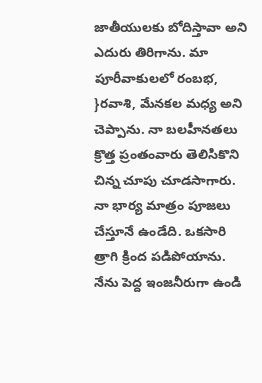జాతీయులకు బోదిస్తావా అని ఎదురు తిరిగాను. మా పూరీవాకులలో రంబభ, }రవాశి, మేనకల మధ్య అని చెప్పాను. నా బలహీనతలు క్రొత్త ప్రంతంవారు తెలిసికొని చిన్న చూపు చూడసాగారు. నా భార్య మాత్రం పూజలు చేస్తూనే ఉండేది. ఒకసారి త్రాగి క్రింద పడిపోయాను. నేను పెద్ద ఇంజనీరుగా ఉండి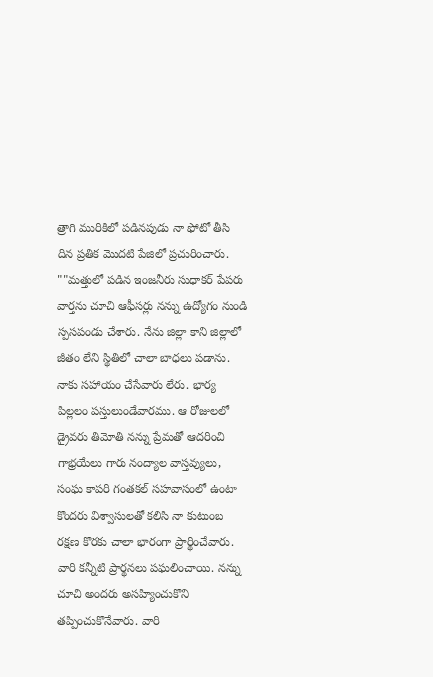త్రాగి మురికిలో పడినపుడు నా ఫోటో తీసి దిన ప్రతిక మొదటి పేజిలో ప్రచురించారు. ""మత్తులో పడిన ఇంజనీరు సుధాకర్ పేపరు వార్తను చూచి ఆఫీసర్లు నన్ను ఉద్యోగం నుండి స్పసపండు చేశారు. నేను జిల్లా కాని జిల్లాలో జీతం లేని స్థితిలో చాలా బాధలు పడాను. నాకు సహాయం చేసేవారు లేరు. భార్య పిల్లలం పస్తులుండేవారము. ఆ రోజులలో డ్రైవరు తిమోతి నన్ను ప్రేమతో ఆదరించి గాభ్రయేలు గారు నంద్యాల వాస్తవ్యులు, సంఘ కాపరి గంతకల్ సహవాసంలో ఉంటా కొందరు విశ్వాసులతో కలిసి నా కుటుంబ రక్షణ కొరకు చాలా భారంగా ప్రార్థించేవారు. వారి కన్నీటి ప్రార్థనలు పఘలించాయి. నన్ను చూచి అందరు అసహ్యించుకొని తప్పించుకొనేవారు. వారి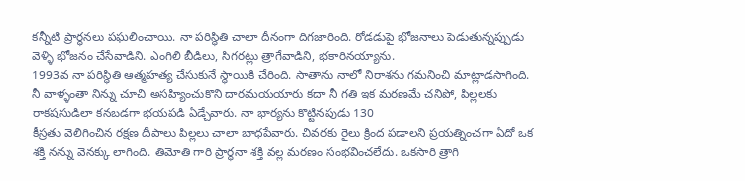కన్నీటి ప్రార్థనలు పఘలించాయి. నా పరిస్థితి చాలా దీనంగా దిగజారింది. రోడడుపై భోజనాలు పెడుతున్నప్పుడు వెళ్ళి భోజనం చేసేవాడిని. ఎంగిలి బీడిలు, సిగరట్లు త్రాగేవాడిని, భకారినయ్యాను.
1993వ నా పరిస్థితి ఆత్మహత్య చేసుకునే స్థాయికి చేరింది. సాతాను నాలో నిరాశను గమనించి మాట్లాడసాగింది. నీ వాళ్ళంతా నిన్ను చూచి అసహ్యించుకొని దారమయయారు కదా నీ గతి ఇక మరణమే చనిపో, పిల్లలకు రాకషసుడిలా కనబడగా భయపడి ఏడ్చేవారు. నా భార్యను కొట్టినపుడు 130
కీస్రతు వెలిగించిన రక్షణ దీపాలు పిల్లలు చాలా బాధపేవారు. చివరకు రైలు క్రింద పడాలని ప్రయత్నించగా ఏదో ఒక శక్తి నన్ను వెనక్కు లాగింది. తిమోతి గారి ప్రార్థనా శక్తి వల్ల మరణం సంభవించలేదు. ఒకసారి త్రాగి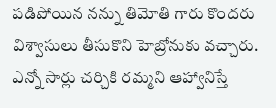పడిపోయిన నన్ను తిమోతి గారు కొందరు విశ్వాసులు తీసుకొని హెబ్రోనుకు వచ్చారు. ఎన్నో సార్లు చర్చికి రమ్మని ఆహ్వానిస్తే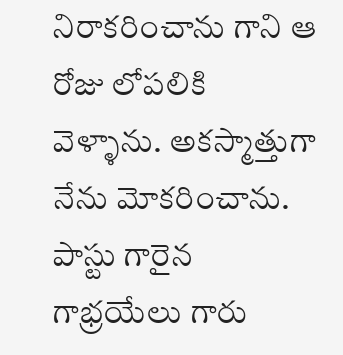నిరాకరించాను గాని ఆ రోజు లోపలికి వెళ్ళాను. అకస్మాత్తుగా నేను మోకరించాను. పాస్టు గారైన గాభ్రయేలు గారు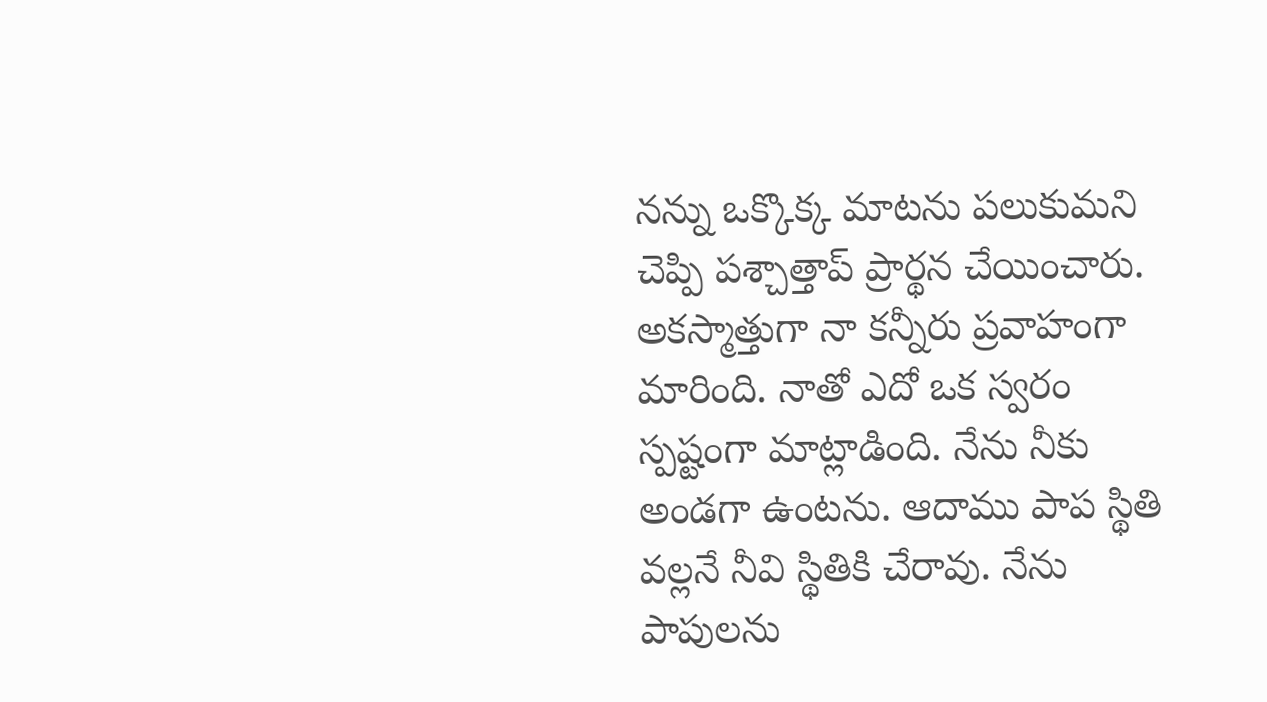నన్ను ఒక్కొక్క మాటను పలుకుమని చెప్పి పశ్చాత్తాప్ ప్రార్థన చేయించారు. అకస్మాత్తుగా నా కన్నీరు ప్రవాహంగా మారింది. నాతో ఎదో ఒక స్వరం స్పష్టంగా మాట్లాడింది. నేను నీకు అండగా ఉంటను. ఆదాము పాప స్థితి వల్లనే నీవి స్థితికి చేరావు. నేను పాపులను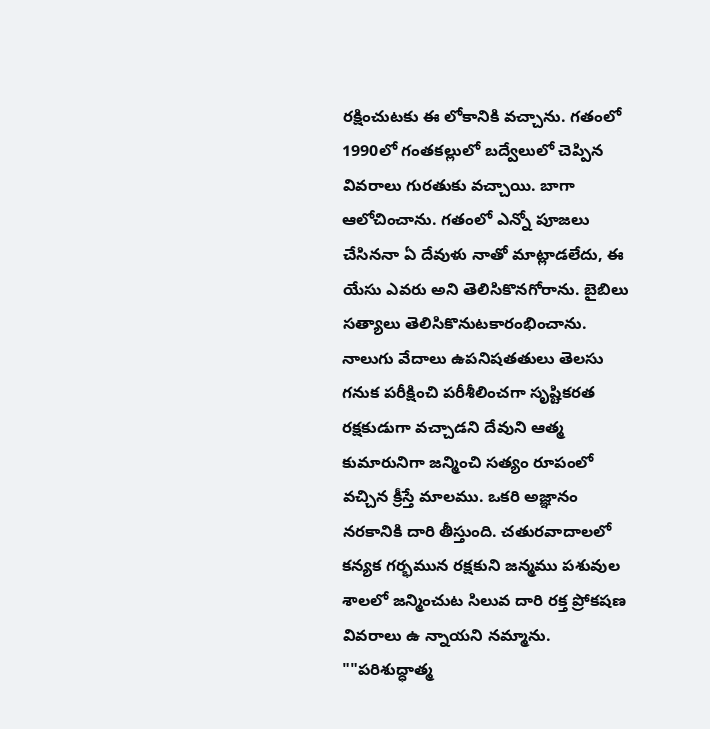రక్షించుటకు ఈ లోకానికి వచ్చాను. గతంలో 1990లో గంతకల్లులో బద్వేలులో చెప్పిన వివరాలు గురతుకు వచ్చాయి. బాగా ఆలోచించాను. గతంలో ఎన్నో పూజలు చేసిననా ఏ దేవుళు నాతో మాట్లాడలేదు, ఈ యేసు ఎవరు అని తెలిసికొనగోరాను. బైబిలు సత్యాలు తెలిసికొనుటకారంభించాను. నాలుగు వేదాలు ఉపనిషతతులు తెలసు గనుక పరీక్షించి పరీశీలించగా సృష్టికరత రక్షకుడుగా వచ్చాడని దేవుని ఆత్మ కుమారునిగా జన్మించి సత్యం రూపంలో వచ్చిన క్రీస్తే మాలము. ఒకరి అజ్ఞానం నరకానికి దారి తీస్తుంది. చతురవాదాలలో కన్యక గర్భమున రక్షకుని జన్మము పశువుల శాలలో జన్మించుట సిలువ దారి రక్త ప్రోకషణ వివరాలు ఉ న్నాయని నమ్మాను.
""పరిశుద్ధాత్మ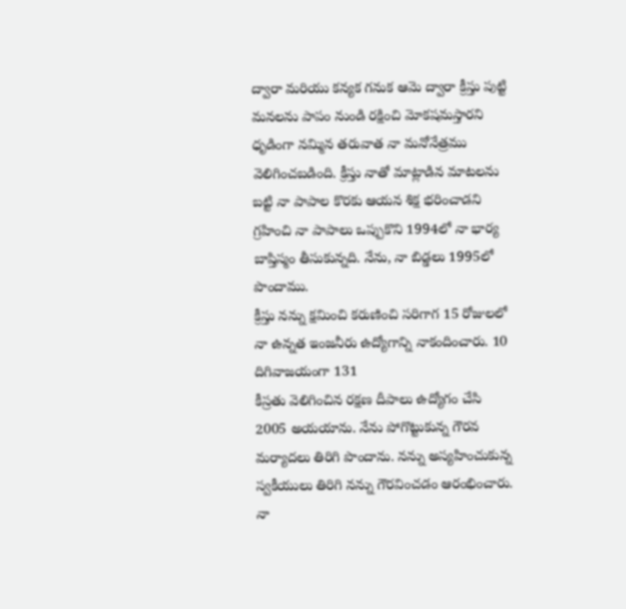ద్వారా మరియు కన్యక గనుక ఆమె ద్వారా క్రీస్తు పుట్టి మనలను పాపం నుండి రక్షించి మోకషమస్తారని ధృడింగా నమ్మిన తరువాత నా మనోనేత్రము వెలిగించబడింది. క్రీస్తు నాతో మాట్లాడిన మాటలను బట్టి నా పాపాల కొరకు ఆయన శిక్ష భరించాడని గ్రహించి నా పాపాలు ఒప్పుకొని 1994లో నా భార్య బాప్తిస్మం తీసుకున్నది. నేను, నా బిడ్డలు 1995లో పొందాము.
క్రీస్తు నన్ను క్షమించి కరుణించి సరిగాగ 15 రోజులలో నా ఉన్నత ఇంజనీరు ఉద్యోగాన్ని నాకందించారు. 10 దిగివాజయంగా 131
కీస్రతు వెలిగించిన రక్షణ దీపాలు ఉద్యోగం చేసి 2005 అయయాను. నేను పోగొట్టుకున్న గౌరవ మర్యాదలు తిరిగి పొందాను. నన్ను అస్యహించుకున్న స్వకీయులు తిరిగి నన్ను గౌరవించడం ఆరంభించారు. నా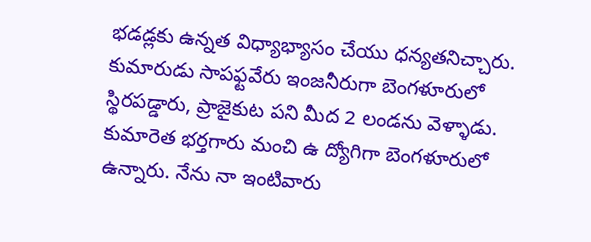భడడ్లకు ఉన్నత విధ్యాభ్యాసం చేయు ధన్యతనిచ్చారు. కుమారుడు సాపఫ్టవేరు ఇంజనీరుగా బెంగళూరులో స్థిరపడ్డారు, ప్రాజైకుట పని మీద 2 లండను వెళ్ళాడు. కుమారెత భర్తగారు మంచి ఉ ద్యోగిగా బెంగళూరులో ఉన్నారు. నేను నా ఇంటివారు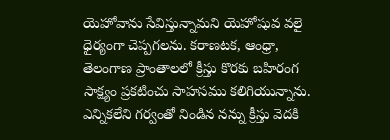యెహోవాను సేవిస్తున్నామని యెహోషువ వలై ధైర్యంగా చెప్పగలను. కరాణటక, ఆంధ్రా, తెలంగాణ ప్రాంతాలలో క్రీస్తు కొరకు బహిరంగ సాక్ష్యం ప్రకటించు సాహసము కలిగియున్నాను. ఎన్నికలేని గర్వంతో నిండిన నన్ను క్రీస్తు వెదకి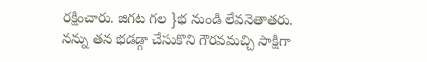రక్షించారు. జిగట గల }భ నుండి లేవనెతాతరు. నన్ను తన భడడ్గా చేసుకొని గౌరవమచ్చి సాక్షిగా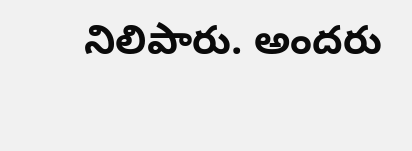నిలిపారు. అందరు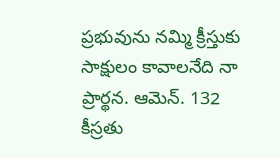ప్రభువును నమ్మి క్రీస్తుకు సాక్షులం కావాలనేది నా ప్రార్థన. ఆమెన్. 132
కీస్రతు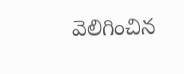వెలిగించిన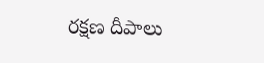రక్షణ దీపాలు